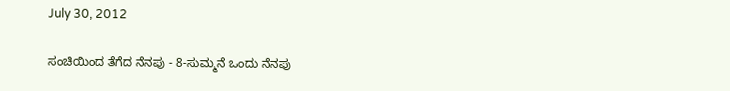July 30, 2012

ಸಂಚಿಯಿಂದ ತೆಗೆದ ನೆನಪು - 8-ಸುಮ್ಮನೆ ಒಂದು ನೆನಪು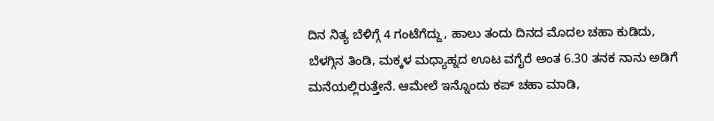ದಿನ ನಿತ್ಯ ಬೆಳಿಗ್ಗೆ 4 ಗಂಟೆಗೆದ್ದು, ಹಾಲು ತಂದು ದಿನದ ಮೊದಲ ಚಹಾ ಕುಡಿದು, ಬೆಳಗ್ಗಿನ ತಿಂಡಿ, ಮಕ್ಕಳ ಮಧ್ಯಾಹ್ನದ ಊಟ ವಗೈರೆ ಅಂತ 6.30 ತನಕ ನಾನು ಅಡಿಗೆ ಮನೆಯಲ್ಲಿರುತ್ತೇನೆ. ಆಮೇಲೆ ಇನ್ನೊಂದು ಕಪ್ ಚಹಾ ಮಾಡಿ,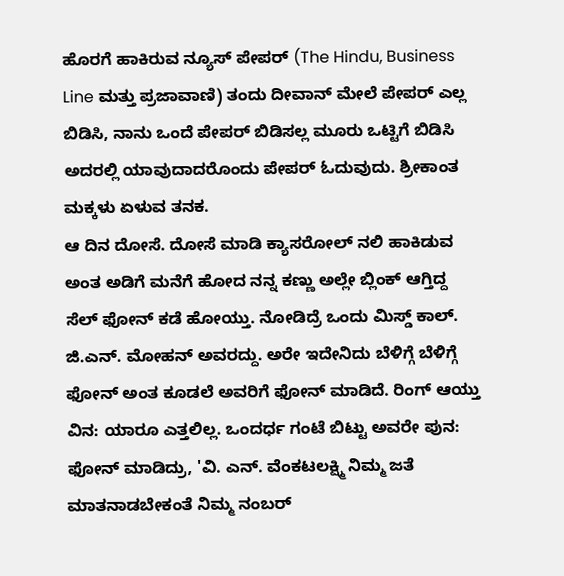ಹೊರಗೆ ಹಾಕಿರುವ ನ್ಯೂಸ್ ಪೇಪರ್ (The Hindu, Business Line ಮತ್ತು ಪ್ರಜಾವಾಣಿ) ತಂದು ದೀವಾನ್ ಮೇಲೆ ಪೇಪರ್ ಎಲ್ಲ ಬಿಡಿಸಿ, ನಾನು ಒಂದೆ ಪೇಪರ್ ಬಿಡಿಸಲ್ಲ ಮೂರು ಒಟ್ಟಿಗೆ ಬಿಡಿಸಿ ಅದರಲ್ಲಿ ಯಾವುದಾದರೊಂದು ಪೇಪರ್ ಓದುವುದು. ಶ್ರೀಕಾಂತ ಮಕ್ಕಳು ಏಳುವ ತನಕ.
ಆ ದಿನ ದೋಸೆ. ದೋಸೆ ಮಾಡಿ ಕ್ಯಾಸರೋಲ್ ನಲಿ ಹಾಕಿಡುವ ಅಂತ ಅಡಿಗೆ ಮನೆಗೆ ಹೋದ ನನ್ನ ಕಣ್ಣು ಅಲ್ಲೇ ಬ್ಲಿಂಕ್ ಆಗ್ತಿದ್ದ ಸೆಲ್ ಫೋನ್ ಕಡೆ ಹೋಯ್ತು. ನೋಡಿದ್ರೆ ಒಂದು ಮಿಸ್ಡ್ ಕಾಲ್. ಜಿ.ಎನ್. ಮೋಹನ್ ಅವರದ್ದು. ಅರೇ ಇದೇನಿದು ಬೆಳಿಗ್ಗೆ ಬೆಳಿಗ್ಗೆ ಫೋನ್ ಅಂತ ಕೂಡಲೆ ಅವರಿಗೆ ಫೋನ್ ಮಾಡಿದೆ. ರಿಂಗ್ ಆಯ್ತು ವಿನ: ಯಾರೂ ಎತ್ತಲಿಲ್ಲ. ಒಂದರ್ಧ ಗಂಟೆ ಬಿಟ್ಟು ಅವರೇ ಪುನ: ಫೋನ್ ಮಾಡಿದ್ರು, 'ವಿ. ಎನ್. ವೆಂಕಟಲಕ್ಷ್ಮಿ ನಿಮ್ಮ ಜತೆ ಮಾತನಾಡಬೇಕಂತೆ ನಿಮ್ಮ ನಂಬರ್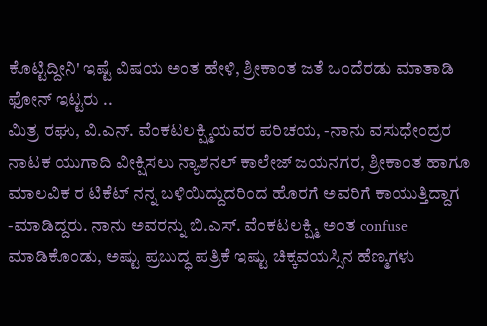ಕೊಟ್ಟಿದ್ದೀನಿ' ಇಷ್ಟೆ ವಿಷಯ ಅಂತ ಹೇಳಿ, ಶ್ರೀಕಾಂತ ಜತೆ ಒಂದೆರಡು ಮಾತಾಡಿ ಫೋನ್ ಇಟ್ಟರು ..
ಮಿತ್ರ ರಘು, ವಿ.ಎನ್. ವೆಂಕಟಲಕ್ಷ್ಮಿಯವರ ಪರಿಚಯ, -ನಾನು ವಸುಧೇಂದ್ರರ ನಾಟಕ ಯುಗಾದಿ ವೀಕ್ಷಿಸಲು ನ್ಯಾಶನಲ್ ಕಾಲೇಜ್ ಜಯನಗರ, ಶ್ರೀಕಾಂತ ಹಾಗೂ ಮಾಲವಿಕ ರ ಟಿಕೆಟ್ ನನ್ನ ಬಳಿಯಿದ್ದುದರಿಂದ ಹೊರಗೆ ಅವರಿಗೆ ಕಾಯುತ್ತಿದ್ದಾಗ  -ಮಾಡಿದ್ದರು. ನಾನು ಅವರನ್ನು ಬಿ.ಎಸ್. ವೆಂಕಟಲಕ್ಷ್ಮಿ ಅಂತ confuse ಮಾಡಿಕೊಂಡು, ಅಷ್ಟು ಪ್ರಬುದ್ಧ ಪತ್ರಿಕೆ ಇಷ್ಟು ಚಿಕ್ಕವಯಸ್ಸಿನ ಹೆಣ್ಮಗಳು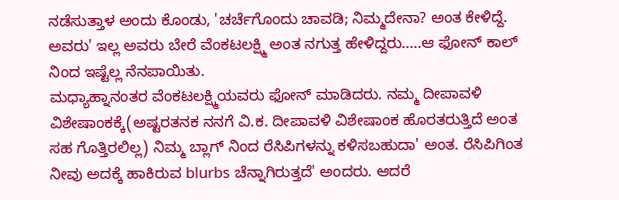ನಡೆಸುತ್ತಾಳ ಅಂದು ಕೊಂಡು, 'ಚರ್ಚೆಗೊಂದು ಚಾವಡಿ; ನಿಮ್ಮದೇನಾ? ಅಂತ ಕೇಳಿದ್ದೆ. ಅವರು' ಇಲ್ಲ ಅವರು ಬೇರೆ ವೆಂಕಟಲಕ್ಷ್ಮಿ ಅಂತ ನಗುತ್ತ ಹೇಳಿದ್ದರು.....ಆ ಫೋನ್ ಕಾಲ್ ನಿಂದ ಇಷ್ಟೆಲ್ಲ ನೆನಪಾಯಿತು.
ಮಧ್ಯಾಹ್ನಾನಂತರ ವೆಂಕಟಲಕ್ಷ್ಮಿಯವರು ಫೋನ್ ಮಾಡಿದರು. ನಮ್ಮ ದೀಪಾವಳಿ ವಿಶೇಷಾಂಕಕ್ಕೆ(ಅಷ್ಟರತನಕ ನನಗೆ ವಿ.ಕ. ದೀಪಾವಳಿ ವಿಶೇಷಾಂಕ ಹೊರತರುತ್ತಿದೆ ಅಂತ ಸಹ ಗೊತ್ತಿರಲಿಲ್ಲ) ನಿಮ್ಮ ಬ್ಲಾಗ್ ನಿಂದ ರೆಸಿಪಿಗಳನ್ನು ಕಳಿಸಬಹುದಾ' ಅಂತ. ರೆಸಿಪಿಗಿಂತ ನೀವು ಅದಕ್ಕೆ ಹಾಕಿರುವ blurbs ಚೆನ್ನಾಗಿರುತ್ತದೆ' ಅಂದರು. ಆದರೆ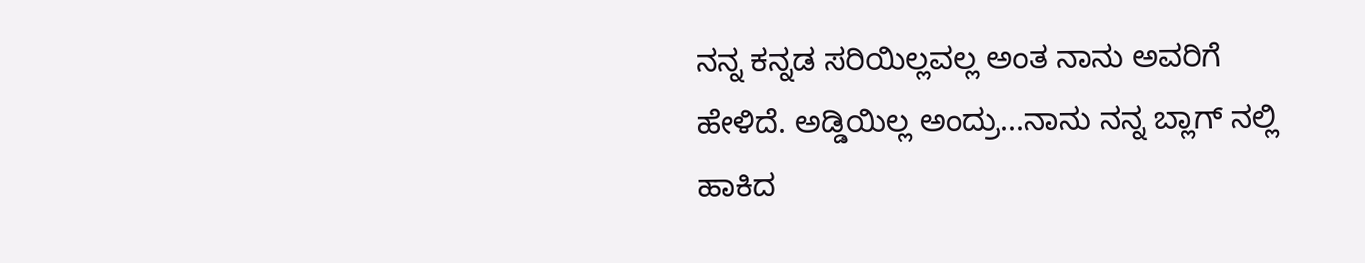ನನ್ನ ಕನ್ನಡ ಸರಿಯಿಲ್ಲವಲ್ಲ ಅಂತ ನಾನು ಅವರಿಗೆ ಹೇಳಿದೆ. ಅಡ್ಡಿಯಿಲ್ಲ ಅಂದ್ರು...ನಾನು ನನ್ನ ಬ್ಲಾಗ್ ನಲ್ಲಿ ಹಾಕಿದ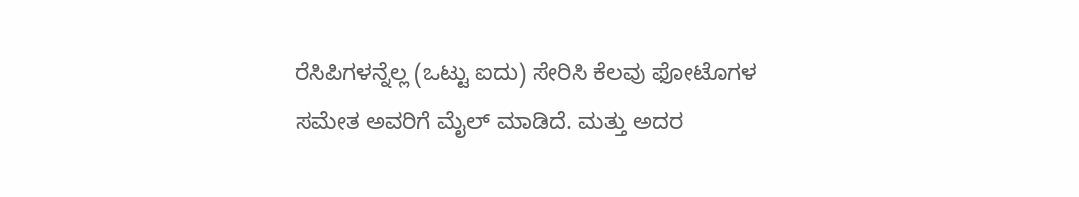ರೆಸಿಪಿಗಳನ್ನೆಲ್ಲ (ಒಟ್ಟು ಐದು) ಸೇರಿಸಿ ಕೆಲವು ಫೋಟೊಗಳ ಸಮೇತ ಅವರಿಗೆ ಮೈಲ್ ಮಾಡಿದೆ. ಮತ್ತು ಅದರ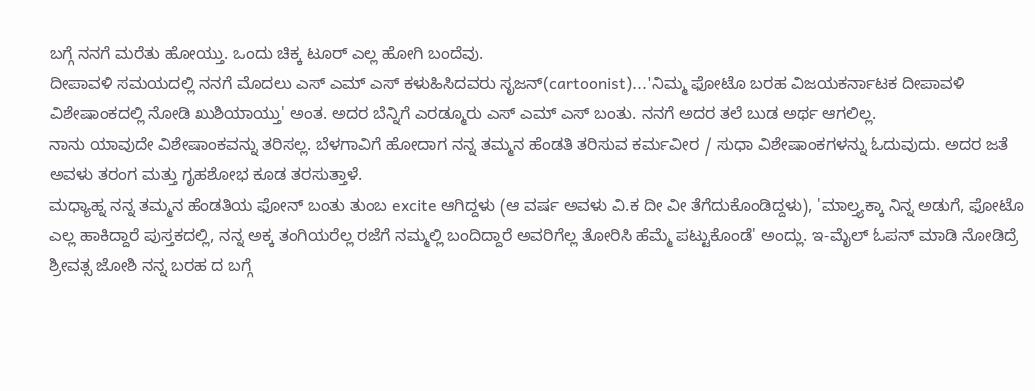ಬಗ್ಗೆ ನನಗೆ ಮರೆತು ಹೋಯ್ತು. ಒಂದು ಚಿಕ್ಕ ಟೂರ್ ಎಲ್ಲ ಹೋಗಿ ಬಂದೆವು.
ದೀಪಾವಳಿ ಸಮಯದಲ್ಲಿ ನನಗೆ ಮೊದಲು ಎಸ್ ಎಮ್ ಎಸ್ ಕಳುಹಿಸಿದವರು ಸೃಜನ್(cartoonist)...'ನಿಮ್ಮ ಫೋಟೊ ಬರಹ ವಿಜಯಕರ್ನಾಟಕ ದೀಪಾವಳಿ ವಿಶೇಷಾಂಕದಲ್ಲಿ ನೋಡಿ ಖುಶಿಯಾಯ್ತು' ಅಂತ. ಅದರ ಬೆನ್ನಿಗೆ ಎರಡ್ಮೂರು ಎಸ್ ಎಮ್ ಎಸ್ ಬಂತು. ನನಗೆ ಅದರ ತಲೆ ಬುಡ ಅರ್ಥ ಆಗಲಿಲ್ಲ.
ನಾನು ಯಾವುದೇ ವಿಶೇಷಾಂಕವನ್ನು ತರಿಸಲ್ಲ. ಬೆಳಗಾವಿಗೆ ಹೋದಾಗ ನನ್ನ ತಮ್ಮನ ಹೆಂಡತಿ ತರಿಸುವ ಕರ್ಮವೀರ / ಸುಧಾ ವಿಶೇಷಾಂಕಗಳನ್ನು ಓದುವುದು. ಅದರ ಜತೆ ಅವಳು ತರಂಗ ಮತ್ತು ಗೃಹಶೋಭ ಕೂಡ ತರಸುತ್ತಾಳೆ.
ಮಧ್ಯಾಹ್ನ ನನ್ನ ತಮ್ಮನ ಹೆಂಡತಿಯ ಫೋನ್ ಬಂತು ತುಂಬ excite ಆಗಿದ್ದಳು (ಆ ವರ್ಷ ಅವಳು ವಿ.ಕ ದೀ ವೀ ತೆಗೆದುಕೊಂಡಿದ್ದಳು), 'ಮಾಲ್ತ್ಯಕ್ಕಾ ನಿನ್ನ ಅಡುಗೆ, ಫೋಟೊ ಎಲ್ಲ ಹಾಕಿದ್ದಾರೆ ಪುಸ್ತಕದಲ್ಲಿ, ನನ್ನ ಅಕ್ಕ ತಂಗಿಯರೆಲ್ಲ ರಜೆಗೆ ನಮ್ಮಲ್ಲಿ ಬಂದಿದ್ದಾರೆ ಅವರಿಗೆಲ್ಲ ತೋರಿಸಿ ಹೆಮ್ಮೆ ಪಟ್ಟುಕೊಂಡೆ' ಅಂದ್ಲು. ಇ-ಮೈಲ್ ಓಪನ್ ಮಾಡಿ ನೋಡಿದ್ರೆ ಶ್ರೀವತ್ಸ ಜೋಶಿ ನನ್ನ ಬರಹ ದ ಬಗ್ಗೆ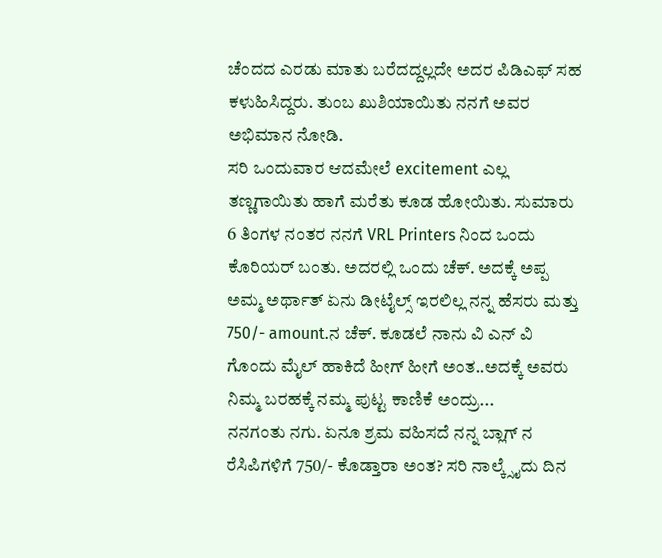ಚೆಂದದ ಎರಡು ಮಾತು ಬರೆದದ್ದಲ್ಲದೇ ಅದರ ಪಿಡಿಎಫ್ ಸಹ ಕಳುಹಿಸಿದ್ದರು. ತುಂಬ ಖುಶಿಯಾಯಿತು ನನಗೆ ಅವರ ಅಭಿಮಾನ ನೋಡಿ.
ಸರಿ ಒಂದುವಾರ ಆದಮೇಲೆ excitement ಎಲ್ಲ ತಣ್ಣಗಾಯಿತು ಹಾಗೆ ಮರೆತು ಕೂಡ ಹೋಯಿತು. ಸುಮಾರು 6 ತಿಂಗಳ ನಂತರ ನನಗೆ VRL Printers ನಿಂದ ಒಂದು ಕೊರಿಯರ್ ಬಂತು. ಅದರಲ್ಲಿ ಒಂದು ಚೆಕ್. ಅದಕ್ಕೆ ಅಪ್ಪ ಅಮ್ಮ ಅರ್ಥಾತ್ ಏನು ಡೀಟೈಲ್ಸ್ ಇರಲಿಲ್ಲ ನನ್ನ ಹೆಸರು ಮತ್ತು 750/- amount.ನ ಚೆಕ್. ಕೂಡಲೆ ನಾನು ವಿ ಎನ್ ವಿ ಗೊಂದು ಮೈಲ್ ಹಾಕಿದೆ ಹೀಗ್ ಹೀಗೆ ಅಂತ..ಅದಕ್ಕೆ ಅವರು ನಿಮ್ಮ ಬರಹಕ್ಕೆ ನಮ್ಮ ಪುಟ್ಟ ಕಾಣಿಕೆ ಅಂದ್ರು...
ನನಗಂತು ನಗು. ಏನೂ ಶ್ರಮ ವಹಿಸದೆ ನನ್ನ ಬ್ಲಾಗ್ ನ ರೆಸಿಪಿಗಳಿಗೆ 750/- ಕೊಡ್ತಾರಾ ಅಂತ? ಸರಿ ನಾಲ್ಕ್ಸೈದು ದಿನ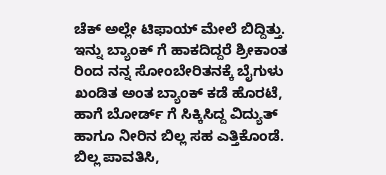ಚೆಕ್ ಅಲ್ಲೇ ಟಿಫಾಯ್ ಮೇಲೆ ಬಿದ್ದಿತ್ತು. ಇನ್ನು ಬ್ಯಾಂಕ್ ಗೆ ಹಾಕದಿದ್ದರೆ ಶ್ರೀಕಾಂತ ರಿಂದ ನನ್ನ ಸೋಂಬೇರಿತನಕ್ಕೆ ಬೈಗುಳು ಖಂಡಿತ ಅಂತ ಬ್ಯಾಂಕ್ ಕಡೆ ಹೊರಟೆ, ಹಾಗೆ ಬೋರ್ಡ್ ಗೆ ಸಿಕ್ಕಿಸಿದ್ದ ವಿದ್ಯುತ್ ಹಾಗೂ ನೀರಿನ ಬಿಲ್ಲ ಸಹ ಎತ್ತಿಕೊಂಡೆ. ಬಿಲ್ಲ ಪಾವತಿಸಿ,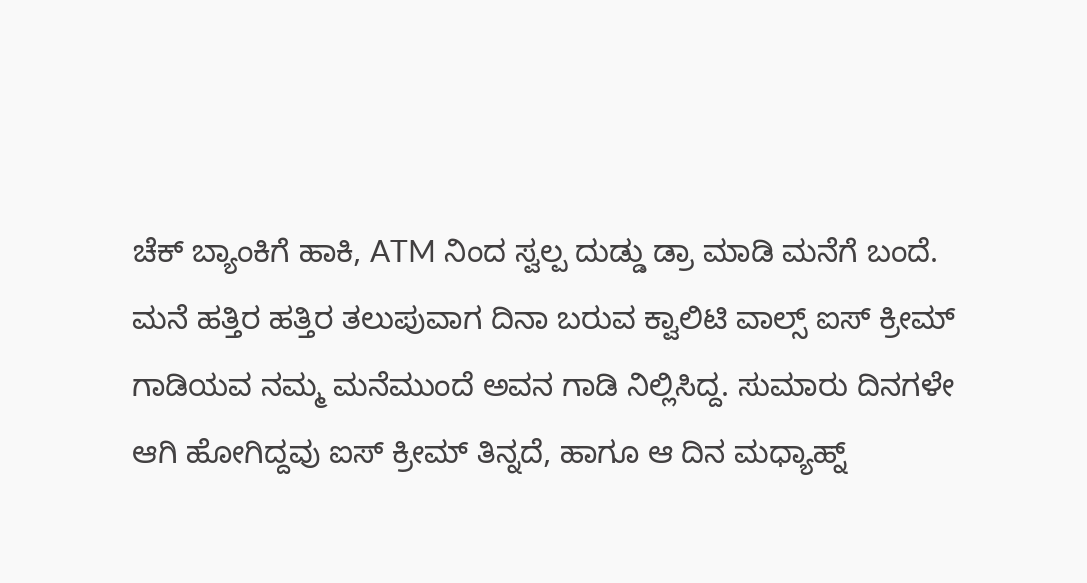ಚೆಕ್ ಬ್ಯಾಂಕಿಗೆ ಹಾಕಿ, ATM ನಿಂದ ಸ್ವಲ್ಪ ದುಡ್ಡು ಡ್ರಾ ಮಾಡಿ ಮನೆಗೆ ಬಂದೆ. ಮನೆ ಹತ್ತಿರ ಹತ್ತಿರ ತಲುಪುವಾಗ ದಿನಾ ಬರುವ ಕ್ವಾಲಿಟಿ ವಾಲ್ಸ್ ಐಸ್ ಕ್ರೀಮ್ ಗಾಡಿಯವ ನಮ್ಮ ಮನೆಮುಂದೆ ಅವನ ಗಾಡಿ ನಿಲ್ಲಿಸಿದ್ದ. ಸುಮಾರು ದಿನಗಳೇ ಆಗಿ ಹೋಗಿದ್ದವು ಐಸ್ ಕ್ರೀಮ್ ತಿನ್ನದೆ, ಹಾಗೂ ಆ ದಿನ ಮಧ್ಯಾಹ್ನ್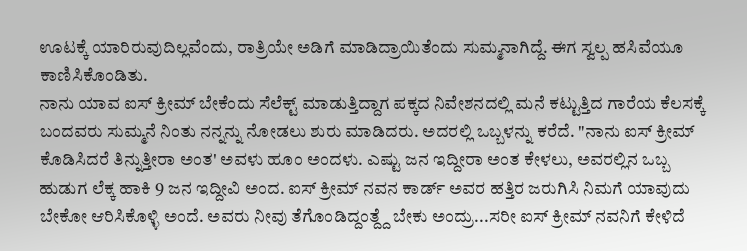ಊಟಕ್ಕೆ ಯಾರಿರುವುದಿಲ್ಲವೆಂದು, ರಾತ್ರಿಯೇ ಅಡಿಗೆ ಮಾಡಿದ್ರಾಯಿತೆಂದು ಸುಮ್ಮನಾಗಿದ್ದೆ. ಈಗ ಸ್ವಲ್ಪ ಹಸಿವೆಯೂ ಕಾಣಿಸಿಕೊಂಡಿತು.
ನಾನು ಯಾವ ಐಸ್ ಕ್ರೀಮ್ ಬೇಕೆಂದು ಸೆಲೆಕ್ಟ್ ಮಾಡುತ್ತಿದ್ದಾಗ ಪಕ್ಕದ ನಿವೇಶನದಲ್ಲಿ ಮನೆ ಕಟ್ಟುತ್ತಿದ ಗಾರೆಯ ಕೆಲಸಕ್ಕೆ ಬಂದವರು ಸುಮ್ಮನೆ ನಿಂತು ನನ್ನನ್ನು ನೋಡಲು ಶುರು ಮಾಡಿದರು. ಅದರಲ್ಲಿ ಒಬ್ಬಳನ್ನು ಕರೆದೆ. "ನಾನು ಐಸ್ ಕ್ರೀಮ್ ಕೊಡಿಸಿದರೆ ತಿನ್ನುತ್ತೀರಾ ಅಂತ' ಅವಳು ಹೂಂ ಅಂದಳು. ಎಷ್ಟು ಜನ ಇದ್ದೀರಾ ಅಂತ ಕೇಳಲು, ಅವರಲ್ಲಿನ ಒಬ್ಬ  ಹುಡುಗ ಲೆಕ್ಕ ಹಾಕಿ 9 ಜನ ಇದ್ದೀವಿ ಅಂದ. ಐಸ್ ಕ್ರೀಮ್ ನವನ ಕಾರ್ಡ್ ಅವರ ಹತ್ತಿರ ಜರುಗಿಸಿ ನಿಮಗೆ ಯಾವುದು ಬೇಕೋ ಆರಿಸಿಕೊಳ್ಳಿ ಅಂದೆ. ಅವರು ನೀವು ತೆಗೊಂಡಿದ್ದಂತ್ದ್ದೆ ಬೇಕು ಅಂದ್ರು...ಸರೀ ಐಸ್ ಕ್ರೀಮ್ ನವನಿಗೆ ಕೇಳಿದೆ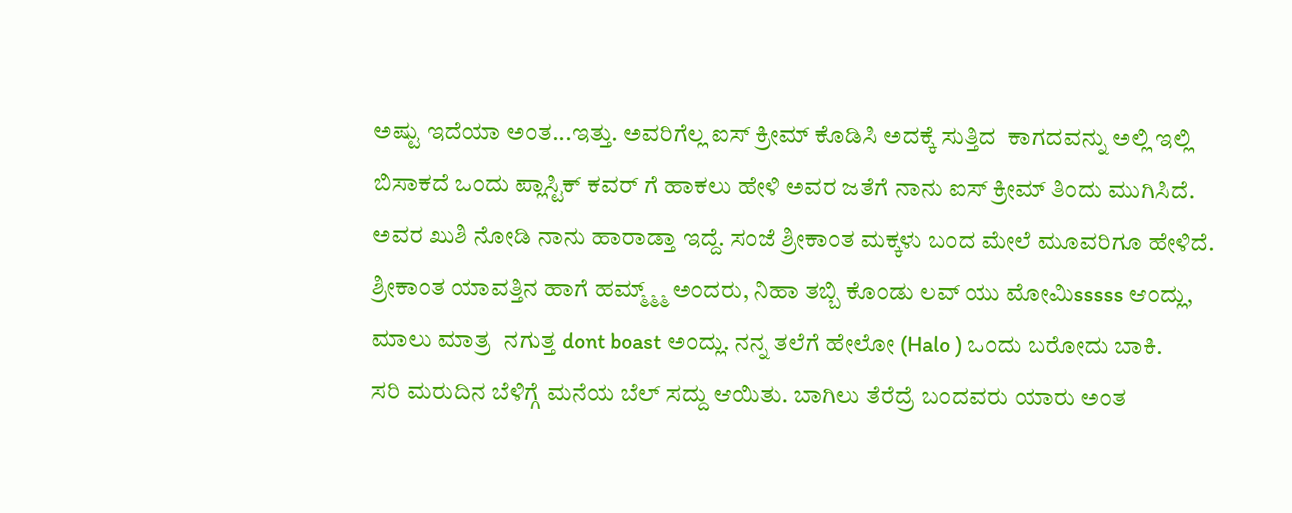ಅಷ್ಟು ಇದೆಯಾ ಅಂತ...ಇತ್ತು. ಅವರಿಗೆಲ್ಲ ಐಸ್ ಕ್ರೀಮ್ ಕೊಡಿಸಿ ಅದಕ್ಕೆ ಸುತ್ತಿದ  ಕಾಗದವನ್ನು ಅಲ್ಲಿ ಇಲ್ಲಿ ಬಿಸಾಕದೆ ಒಂದು ಪ್ಲಾಸ್ಟಿಕ್ ಕವರ್ ಗೆ ಹಾಕಲು ಹೇಳಿ ಅವರ ಜತೆಗೆ ನಾನು ಐಸ್ ಕ್ರೀಮ್ ತಿಂದು ಮುಗಿಸಿದೆ. ಅವರ ಖುಶಿ ನೋಡಿ ನಾನು ಹಾರಾಡ್ತಾ ಇದ್ದೆ. ಸಂಜೆ ಶ್ರೀಕಾಂತ ಮಕ್ಕಳು ಬಂದ ಮೇಲೆ ಮೂವರಿಗೂ ಹೇಳಿದೆ. ಶ್ರೀಕಾಂತ ಯಾವತ್ತಿನ ಹಾಗೆ ಹಮ್ಮ್ಮ್ಮ್ ಅಂದರು, ನಿಹಾ ತಬ್ಬಿ ಕೊಂಡು ಲವ್ ಯು ಮೋಮಿsssss ಆಂದ್ಲು, ಮಾಲು ಮಾತ್ರ  ನಗುತ್ತ dont boast ಅಂದ್ಲು. ನನ್ನ ತಲೆಗೆ ಹೇಲೋ (Halo ) ಒಂದು ಬರೋದು ಬಾಕಿ.
ಸರಿ ಮರುದಿನ ಬೆಳಿಗ್ಗೆ ಮನೆಯ ಬೆಲ್ ಸದ್ದು ಆಯಿತು. ಬಾಗಿಲು ತೆರೆದ್ರೆ ಬಂದವರು ಯಾರು ಅಂತ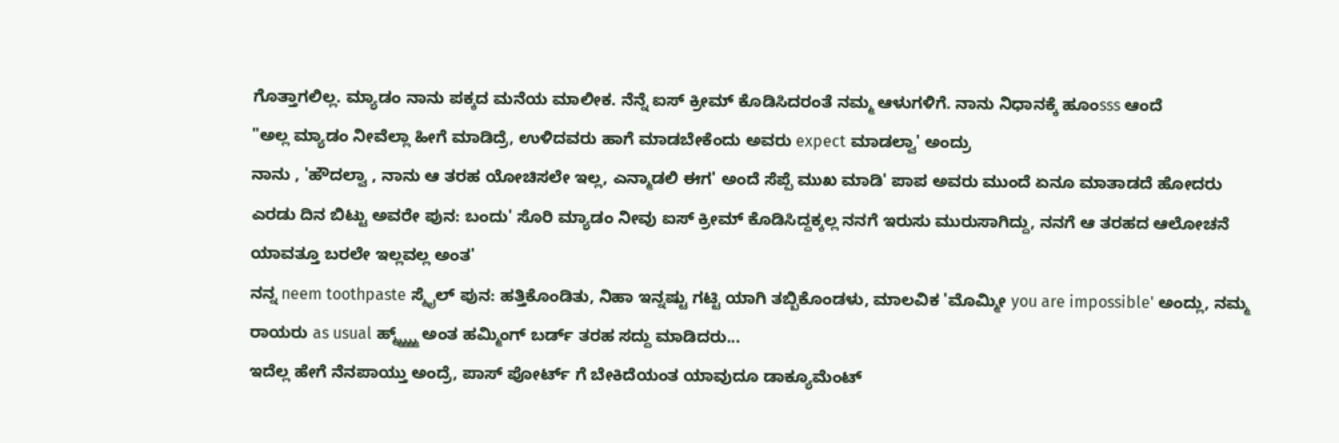ಗೊತ್ತಾಗಲಿಲ್ಲ. ಮ್ಯಾಡಂ ನಾನು ಪಕ್ಕದ ಮನೆಯ ಮಾಲೀಕ. ನೆನ್ನೆ ಐಸ್ ಕ್ರೀಮ್ ಕೊಡಿಸಿದರಂತೆ ನಮ್ಮ ಆಳುಗಳಿಗೆ. ನಾನು ನಿಧಾನಕ್ಕೆ ಹೂಂsss ಆಂದೆ
"ಅಲ್ಲ ಮ್ಯಾಡಂ ನೀವೆಲ್ಲಾ ಹೀಗೆ ಮಾಡಿದ್ರೆ, ಉಳಿದವರು ಹಾಗೆ ಮಾಡಬೇಕೆಂದು ಅವರು expect ಮಾಡಲ್ವಾ' ಅಂದ್ರು
ನಾನು , 'ಹೌದಲ್ವಾ , ನಾನು ಆ ತರಹ ಯೋಚಿಸಲೇ ಇಲ್ಲ, ಎನ್ಮಾಡಲಿ ಈಗ' ಅಂದೆ ಸೆಪ್ಪೆ ಮುಖ ಮಾಡಿ' ಪಾಪ ಅವರು ಮುಂದೆ ಏನೂ ಮಾತಾಡದೆ ಹೋದರು
ಎರಡು ದಿನ ಬಿಟ್ಟು ಅವರೇ ಪುನ: ಬಂದು' ಸೊರಿ ಮ್ಯಾಡಂ ನೀವು ಐಸ್ ಕ್ರೀಮ್ ಕೊಡಿಸಿದ್ದಕ್ಕಲ್ಲ ನನಗೆ ಇರುಸು ಮುರುಸಾಗಿದ್ದು, ನನಗೆ ಆ ತರಹದ ಆಲೋಚನೆ ಯಾವತ್ತೂ ಬರಲೇ ಇಲ್ಲವಲ್ಲ ಅಂತ'
ನನ್ನ neem toothpaste ಸ್ಮೈಲ್ ಪುನ: ಹತ್ತಿಕೊಂಡಿತು, ನಿಹಾ ಇನ್ನಷ್ಟು ಗಟ್ಟಿ ಯಾಗಿ ತಬ್ಬಿಕೊಂಡಳು, ಮಾಲವಿಕ 'ಮೊಮ್ಮೀ you are impossible' ಅಂದ್ಲು, ನಮ್ಮ ರಾಯರು as usual ಹ್ಮ್ಮ್ಮ್ಮ್ಮ್ ಅಂತ ಹಮ್ಮಿಂಗ್ ಬರ್ಡ್ ತರಹ ಸದ್ದು ಮಾಡಿದರು...
ಇದೆಲ್ಲ ಹೇಗೆ ನೆನಪಾಯ್ತು ಅಂದ್ರೆ, ಪಾಸ್ ಪೋರ್ಟ್ ಗೆ ಬೇಕಿದೆಯಂತ ಯಾವುದೂ ಡಾಕ್ಯೂಮೆಂಟ್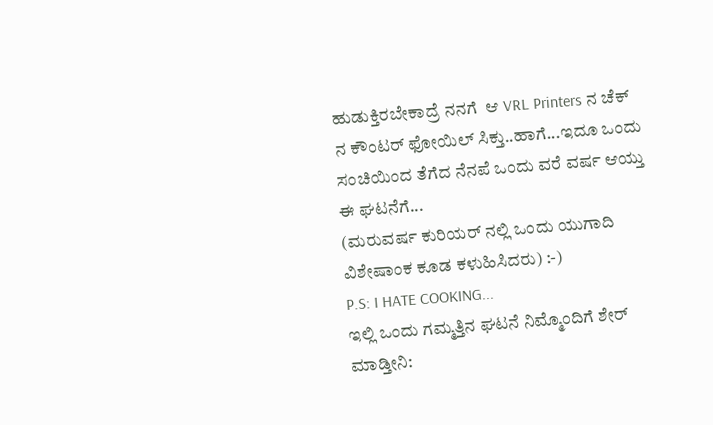ಹುಡುಕ್ತಿರಬೇಕಾದ್ರೆ ನನಗೆ  ಆ VRL Printers ನ ಚೆಕ್ ನ ಕೌಂಟರ್ ಫೋಯಿಲ್ ಸಿಕ್ತು..ಹಾಗೆ...ಇದೂ ಒಂದು ಸಂಚಿಯಿಂದ ತೆಗೆದ ನೆನಪೆ ಒಂದು ವರೆ ವರ್ಷ ಆಯ್ತು ಈ ಘಟನೆಗೆ...
(ಮರುವರ್ಷ ಕುರಿಯರ್ ನಲ್ಲಿ ಒಂದು ಯುಗಾದಿ ವಿಶೇಷಾಂಕ ಕೂಡ ಕಳುಹಿಸಿದರು) :-)
P.S: I HATE COOKING...
ಇಲ್ಲಿ ಒಂದು ಗಮ್ಮತ್ತಿನ ಘಟನೆ ನಿಮ್ಮೊಂದಿಗೆ ಶೇರ್ ಮಾಡ್ತೀನಿ: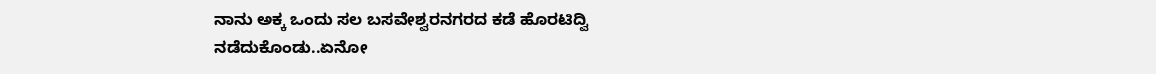ನಾನು ಅಕ್ಕ ಒಂದು ಸಲ ಬಸವೇಶ್ವರನಗರದ ಕಡೆ ಹೊರಟಿದ್ವಿ ನಡೆದುಕೊಂಡು..ಏನೋ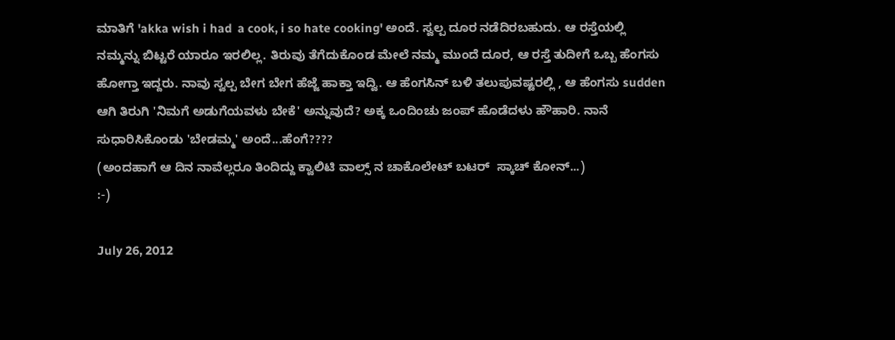ಮಾತಿಗೆ 'akka wish i had  a cook, i so hate cooking' ಅಂದೆ. ಸ್ವಲ್ಪ ದೂರ ನಡೆದಿರಬಹುದು. ಆ ರಸ್ತೆಯಲ್ಲಿ ನಮ್ಮನ್ನು ಬಿಟ್ಟರೆ ಯಾರೂ ಇರಲಿಲ್ಲ. ತಿರುವು ತೆಗೆದುಕೊಂಡ ಮೇಲೆ ನಮ್ಮ ಮುಂದೆ ದೂರ, ಆ ರಸ್ತೆ ತುದೀಗೆ ಒಬ್ಬ ಹೆಂಗಸು ಹೋಗ್ತಾ ಇದ್ದರು. ನಾವು ಸ್ವಲ್ಪ ಬೇಗ ಬೇಗ ಹೆಜ್ಜೆ ಹಾಕ್ತಾ ಇದ್ವಿ. ಆ ಹೆಂಗಸಿನ್ ಬಳಿ ತಲುಪುವಷ್ಟರಲ್ಲಿ , ಆ ಹೆಂಗಸು sudden ಆಗಿ ತಿರುಗಿ 'ನಿಮಗೆ ಅಡುಗೆಯವಳು ಬೇಕೆ' ಅನ್ನುವುದೆ? ಅಕ್ಕ ಒಂದಿಂಚು ಜಂಪ್ ಹೊಡೆದಳು ಹೌಹಾರಿ. ನಾನೆ ಸುಧಾರಿಸಿಕೊಂಡು 'ಬೇಡಮ್ಮ' ಅಂದೆ...ಹೆಂಗೆ????
(ಅಂದಹಾಗೆ ಆ ದಿನ ನಾವೆಲ್ಲರೂ ತಿಂದಿದ್ದು ಕ್ವಾಲಿಟಿ ವಾಲ್ಸ್ ನ ಚಾಕೊಲೇಟ್ ಬಟರ್  ಸ್ಕಾಚ್ ಕೋನ್...)
:-)

July 26, 2012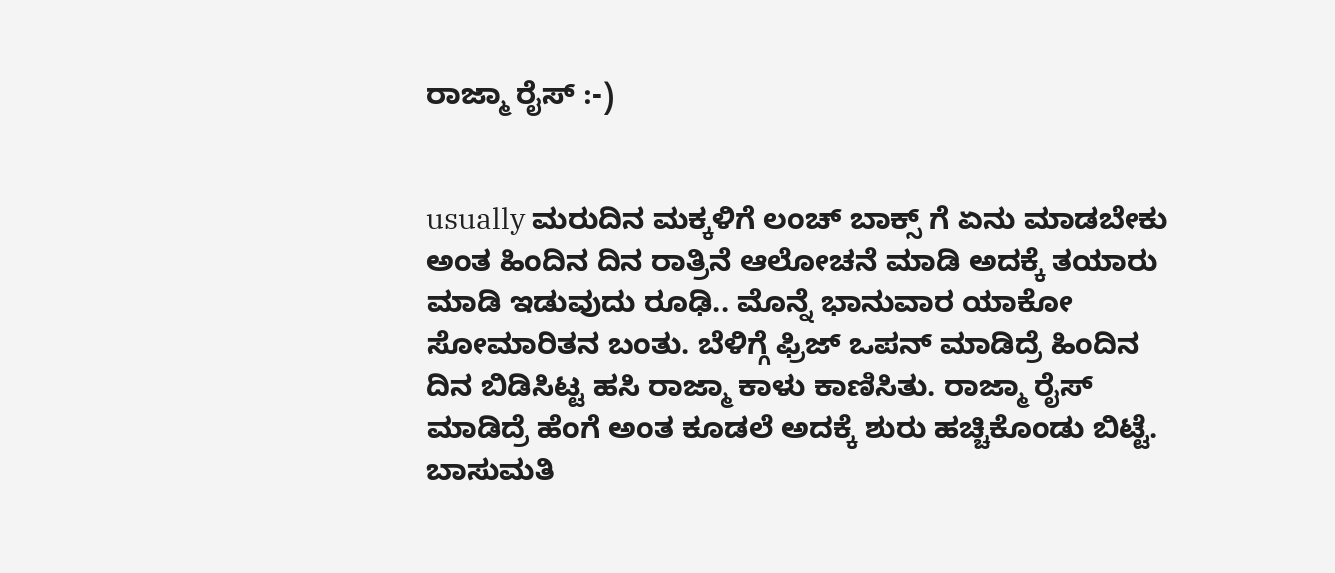ರಾಜ್ಮಾ ರೈಸ್ :-)


usually ಮರುದಿನ ಮಕ್ಕಳಿಗೆ ಲಂಚ್ ಬಾಕ್ಸ್ ಗೆ ಏನು ಮಾಡಬೇಕು ಅಂತ ಹಿಂದಿನ ದಿನ ರಾತ್ರಿನೆ ಆಲೋಚನೆ ಮಾಡಿ ಅದಕ್ಕೆ ತಯಾರು ಮಾಡಿ ಇಡುವುದು ರೂಢಿ.. ಮೊನ್ನೆ ಭಾನುವಾರ ಯಾಕೋ ಸೋಮಾರಿತನ ಬಂತು. ಬೆಳಿಗ್ಗೆ ಫ್ರಿಜ್ ಒಪನ್ ಮಾಡಿದ್ರೆ ಹಿಂದಿನ ದಿನ ಬಿಡಿಸಿಟ್ಟ ಹಸಿ ರಾಜ್ಮಾ ಕಾಳು ಕಾಣಿಸಿತು. ರಾಜ್ಮಾ ರೈಸ್ ಮಾಡಿದ್ರೆ ಹೆಂಗೆ ಅಂತ ಕೂಡಲೆ ಅದಕ್ಕೆ ಶುರು ಹಚ್ಚಿಕೊಂಡು ಬಿಟ್ಟೆ.
ಬಾಸುಮತಿ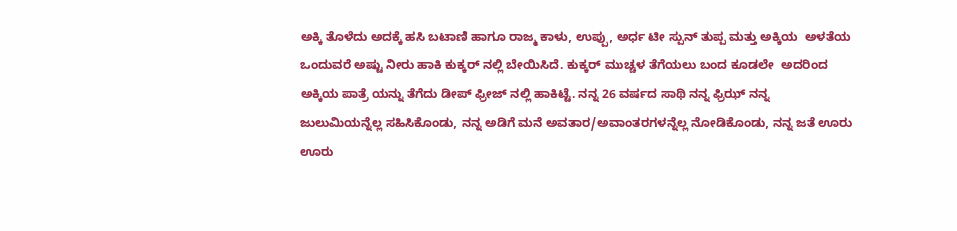ಅಕ್ಕಿ ತೊಳೆದು ಅದಕ್ಕೆ ಹಸಿ ಬಟಾಣಿ ಹಾಗೂ ರಾಜ್ಮ ಕಾಳು, ಉಪ್ಪು, ಅರ್ಧ ಟೀ ಸ್ಪುನ್ ತುಪ್ಪ ಮತ್ತು ಅಕ್ಕಿಯ  ಅಳತೆಯ ಒಂದುವರೆ ಅಷ್ಟು ನೀರು ಹಾಕಿ ಕುಕ್ಕರ್ ನಲ್ಲಿ ಬೇಯಿಸಿದೆ. ಕುಕ್ಕರ್ ಮುಚ್ಚಳ ತೆಗೆಯಲು ಬಂದ ಕೂಡಲೇ  ಅದರಿಂದ ಅಕ್ಕಿಯ ಪಾತ್ರೆ ಯನ್ನು ತೆಗೆದು ಡೀಪ್ ಫ್ರೀಜ್ ನಲ್ಲಿ ಹಾಕಿಟ್ಟೆ. ನನ್ನ 26 ವರ್ಷದ ಸಾಥಿ ನನ್ನ ಫ್ರಿಝ್ ನನ್ನ ಜುಲುಮಿಯನ್ನೆಲ್ಲ ಸಹಿಸಿಕೊಂಡು, ನನ್ನ ಅಡಿಗೆ ಮನೆ ಅವತಾರ/ಅವಾಂತರಗಳನ್ನೆಲ್ಲ ನೋಡಿಕೊಂಡು, ನನ್ನ ಜತೆ ಊರು ಊರು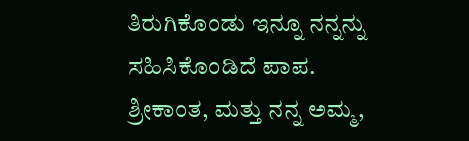ತಿರುಗಿಕೊಂಡು ಇನ್ನೂ ನನ್ನನ್ನು ಸಹಿಸಿಕೊಂಡಿದೆ ಪಾಪ. ಶ್ರೀಕಾಂತ, ಮತ್ತು ನನ್ನ ಅಮ್ಮ,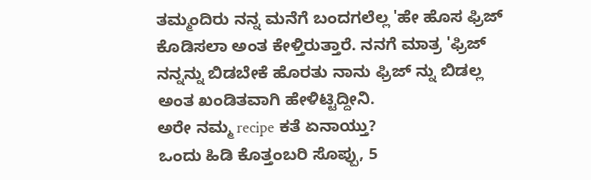ತಮ್ಮಂದಿರು ನನ್ನ ಮನೆಗೆ ಬಂದಗಲೆಲ್ಲ 'ಹೇ ಹೊಸ ಫ್ರಿಜ್ ಕೊಡಿಸಲಾ ಅಂತ ಕೇಳ್ತಿರುತ್ತಾರೆ. ನನಗೆ ಮಾತ್ರ 'ಫ್ರಿಜ್ ನನ್ನನ್ನು ಬಿಡಬೇಕೆ ಹೊರತು ನಾನು ಫ್ರಿಜ್ ನ್ನು ಬಿಡಲ್ಲ ಅಂತ ಖಂಡಿತವಾಗಿ ಹೇಳಿಟ್ಟಿದ್ದೀನಿ.
ಅರೇ ನಮ್ಮ recipe ಕತೆ ಏನಾಯ್ತು?
ಒಂದು ಹಿಡಿ ಕೊತ್ತಂಬರಿ ಸೊಪ್ಪು, 5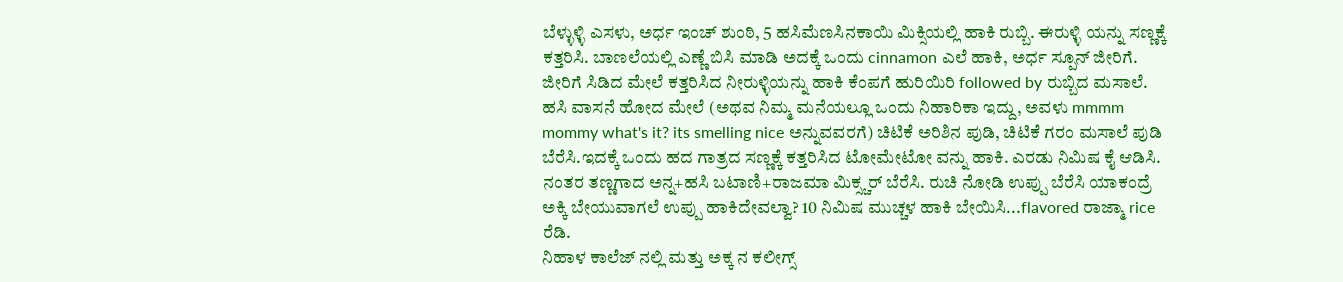ಬೆಳ್ಳುಳ್ಳಿ ಎಸಳು, ಅರ್ಧ ಇಂಚ್ ಶುಂಠಿ, 5 ಹಸಿಮೆಣಸಿನಕಾಯಿ ಮಿಕ್ಸಿಯಲ್ಲಿ ಹಾಕಿ ರುಬ್ಬಿ. ಈರುಳ್ಳಿ ಯನ್ನು ಸಣ್ಣಕ್ಕೆ ಕತ್ತರಿಸಿ. ಬಾಣಲೆಯಲ್ಲಿ ಎಣ್ಣೆ ಬಿಸಿ ಮಾಡಿ ಅದಕ್ಕೆ ಒಂದು cinnamon ಎಲೆ ಹಾಕಿ, ಅರ್ಧ ಸ್ಪೂನ್ ಜೀರಿಗೆ. ಜೀರಿಗೆ ಸಿಡಿದ ಮೇಲೆ ಕತ್ತರಿಸಿದ ನೀರುಳ್ಳಿಯನ್ನು ಹಾಕಿ ಕೆಂಪಗೆ ಹುರಿಯಿರಿ followed by ರುಬ್ಬಿದ ಮಸಾಲೆ. ಹಸಿ ವಾಸನೆ ಹೋದ ಮೇಲೆ (ಅಥವ ನಿಮ್ಮ ಮನೆಯಲ್ಲೂ ಒಂದು ನಿಹಾರಿಕಾ ಇದ್ದು, ಅವಳು mmmm mommy what's it? its smelling nice ಅನ್ನುವವರಗೆ) ಚಿಟಿಕೆ ಅರಿಶಿನ ಪುಡಿ, ಚಿಟಿಕೆ ಗರಂ ಮಸಾಲೆ ಪುಡಿ ಬೆರೆಸಿ.ಇದಕ್ಕೆ ಒಂದು ಹದ ಗಾತ್ರದ ಸಣ್ಣಕ್ಕೆ ಕತ್ತರಿಸಿದ ಟೋಮೇಟೋ ವನ್ನು ಹಾಕಿ. ಎರಡು ನಿಮಿಷ ಕೈ ಆಡಿಸಿ. ನಂತರ ತಣ್ಣಗಾದ ಅನ್ನ+ಹಸಿ ಬಟಾಣಿ+ರಾಜಮಾ ಮಿಕ್ಸ್ಚರ್ ಬೆರೆಸಿ. ರುಚಿ ನೋಡಿ ಉಪ್ಪು ಬೆರೆಸಿ ಯಾಕಂದ್ರೆ ಅಕ್ಕಿ ಬೇಯುವಾಗಲೆ ಉಪ್ಪು ಹಾಕಿದೇವಲ್ವಾ? 10 ನಿಮಿಷ ಮುಚ್ಚಳ ಹಾಕಿ ಬೇಯಿಸಿ...flavored ರಾಜ್ಮಾ rice ರೆಡಿ.
ನಿಹಾಳ ಕಾಲೆಜ್ ನಲ್ಲಿ ಮತ್ತು ಅಕ್ಕ ನ ಕಲೀಗ್ಸ್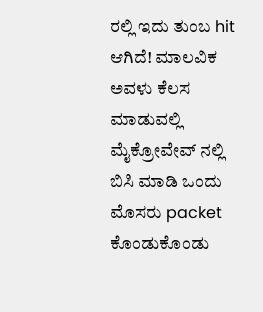ರಲ್ಲಿ ಇದು ತುಂಬ hit ಆಗಿದೆ! ಮಾಲವಿಕ ಅವಳು ಕೆಲಸ ಮಾಡುವಲ್ಲಿ ಮೈಕ್ರೋವೇವ್ ನಲ್ಲಿ ಬಿಸಿ ಮಾಡಿ ಒಂದು ಮೊಸರು packet ಕೊಂಡುಕೊಂಡು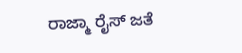ರಾಜ್ಮಾ ರೈಸ್ ಜತೆ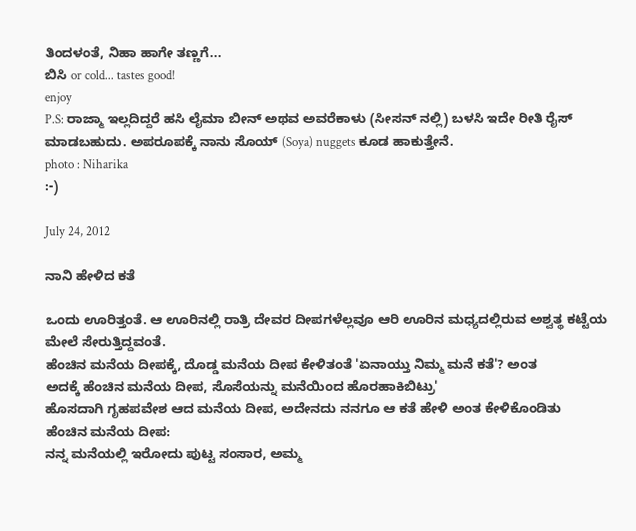ತಿಂದಳಂತೆ, ನಿಹಾ ಹಾಗೇ ತಣ್ಣಗೆ...
ಬಿಸಿ or cold... tastes good!
enjoy
P.S: ರಾಜ್ಮಾ ಇಲ್ಲದಿದ್ದರೆ ಹಸಿ ಲೈಮಾ ಬೀನ್ ಅಥವ ಅವರೆಕಾಳು (ಸೀಸನ್ ನಲ್ಲಿ) ಬಳಸಿ ಇದೇ ರೀತಿ ರೈಸ್ ಮಾಡಬಹುದು. ಅಪರೂಪಕ್ಕೆ ನಾನು ಸೊಯ್ (Soya) nuggets ಕೂಡ ಹಾಕುತ್ತೇನೆ.
photo : Niharika
:-)

July 24, 2012

ನಾನಿ ಹೇಳಿದ ಕತೆ

ಒಂದು ಊರಿತ್ತಂತೆ. ಆ ಊರಿನಲ್ಲಿ ರಾತ್ರಿ ದೇವರ ದೀಪಗಳೆಲ್ಲವೂ ಆರಿ ಊರಿನ ಮಧ್ಯದಲ್ಲಿರುವ ಅಶ್ವತ್ಥ ಕಟ್ಟೆಯ ಮೇಲೆ ಸೇರುತ್ತಿದ್ದವಂತೆ.
ಹೆಂಚಿನ ಮನೆಯ ದೀಪಕ್ಕೆ, ದೊಡ್ಡ ಮನೆಯ ದೀಪ ಕೇಳಿತಂತೆ 'ಏನಾಯ್ತು ನಿಮ್ಮ ಮನೆ ಕತೆ'? ಅಂತ
ಅದಕ್ಕೆ ಹೆಂಚಿನ ಮನೆಯ ದೀಪ, ಸೊಸೆಯನ್ನು ಮನೆಯಿಂದ ಹೊರಹಾಕಿಬಿಟ್ರು'
ಹೊಸದಾಗಿ ಗೃಹಪವೇಶ ಆದ ಮನೆಯ ದೀಪ, ಅದೇನದು ನನಗೂ ಆ ಕತೆ ಹೇಳಿ ಅಂತ ಕೇಳಿಕೊಂಡಿತು
ಹೆಂಚಿನ ಮನೆಯ ದೀಪ:
ನನ್ನ ಮನೆಯಲ್ಲಿ ಇರೋದು ಪುಟ್ಟ ಸಂಸಾರ, ಅಮ್ಮ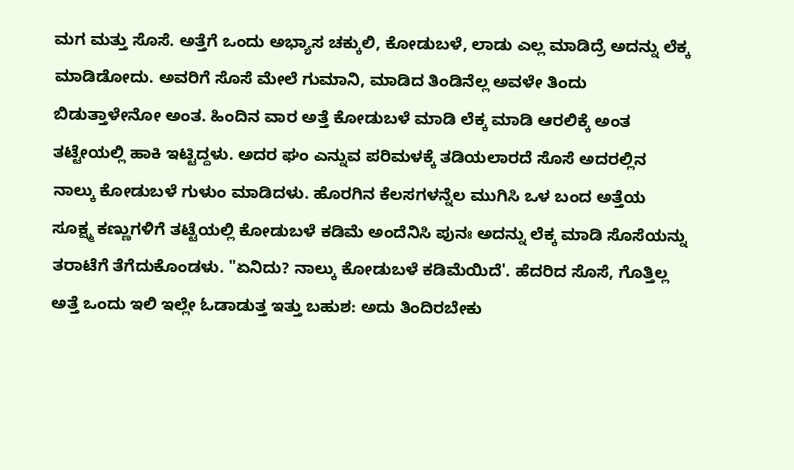ಮಗ ಮತ್ತು ಸೊಸೆ. ಅತ್ತೆಗೆ ಒಂದು ಅಭ್ಯಾಸ ಚಕ್ಕುಲಿ, ಕೋಡುಬಳೆ, ಲಾಡು ಎಲ್ಲ ಮಾಡಿದ್ರೆ ಅದನ್ನು ಲೆಕ್ಕ ಮಾಡಿಡೋದು. ಅವರಿಗೆ ಸೊಸೆ ಮೇಲೆ ಗುಮಾನಿ, ಮಾಡಿದ ತಿಂಡಿನೆಲ್ಲ ಅವಳೇ ತಿಂದು ಬಿಡುತ್ತಾಳೇನೋ ಅಂತ. ಹಿಂದಿನ ವಾರ ಅತ್ತೆ ಕೋಡುಬಳೆ ಮಾಡಿ ಲೆಕ್ಕ ಮಾಡಿ ಆರಲಿಕ್ಕೆ ಅಂತ ತಟ್ಟೇಯಲ್ಲಿ ಹಾಕಿ ಇಟ್ಟಿದ್ದಳು. ಅದರ ಘಂ ಎನ್ನುವ ಪರಿಮಳಕ್ಕೆ ತಡಿಯಲಾರದೆ ಸೊಸೆ ಅದರಲ್ಲಿನ ನಾಲ್ಕು ಕೋಡುಬಳೆ ಗುಳುಂ ಮಾಡಿದಳು. ಹೊರಗಿನ ಕೆಲಸಗಳನ್ನೆಲ ಮುಗಿಸಿ ಒಳ ಬಂದ ಅತ್ತೆಯ ಸೂಕ್ಷ್ಮ ಕಣ್ಣುಗಳಿಗೆ ತಟ್ಟೆಯಲ್ಲಿ ಕೋಡುಬಳೆ ಕಡಿಮೆ ಅಂದೆನಿಸಿ ಪುನಃ ಅದನ್ನು ಲೆಕ್ಕ ಮಾಡಿ ಸೊಸೆಯನ್ನು ತರಾಟೆಗೆ ತೆಗೆದುಕೊಂಡಳು. "ಏನಿದು? ನಾಲ್ಕು ಕೋಡುಬಳೆ ಕಡಿಮೆಯಿದೆ'. ಹೆದರಿದ ಸೊಸೆ, ಗೊತ್ತಿಲ್ಲ ಅತ್ತೆ ಒಂದು ಇಲಿ ಇಲ್ಲೇ ಓಡಾಡುತ್ತ ಇತ್ತು ಬಹುಶ: ಅದು ತಿಂದಿರಬೇಕು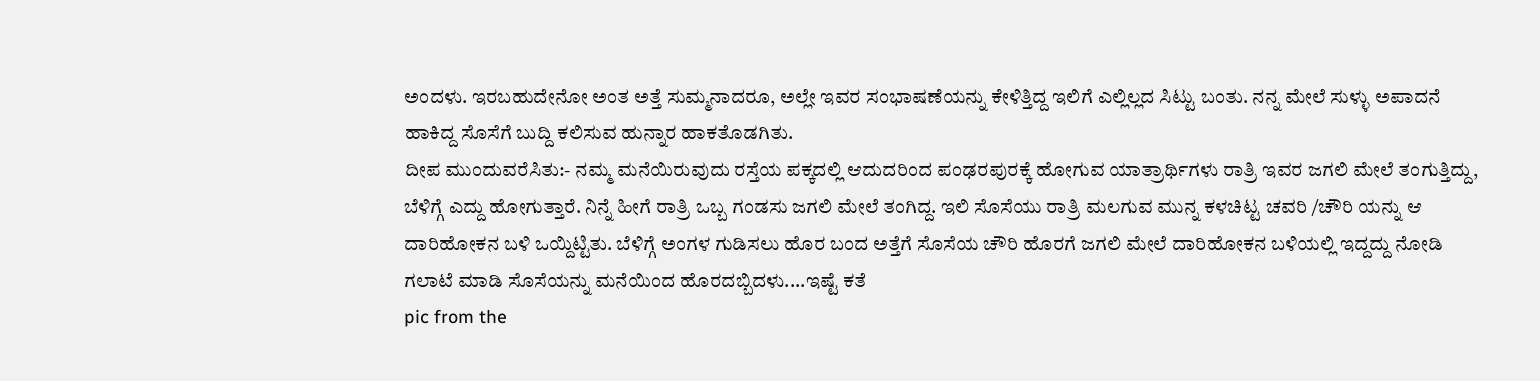ಅಂದಳು. ಇರಬಹುದೇನೋ ಅಂತ ಅತ್ತೆ ಸುಮ್ಮನಾದರೂ, ಅಲ್ಲೇ ಇವರ ಸಂಭಾಷಣೆಯನ್ನು ಕೇಳಿತ್ತಿದ್ದ ಇಲಿಗೆ ಎಲ್ಲಿಲ್ಲದ ಸಿಟ್ಟು ಬಂತು. ನನ್ನ ಮೇಲೆ ಸುಳ್ಳು ಅಪಾದನೆ ಹಾಕಿದ್ದ ಸೊಸೆಗೆ ಬುದ್ದಿ ಕಲಿಸುವ ಹುನ್ನಾರ ಹಾಕತೊಡಗಿತು.
ದೀಪ ಮುಂದುವರೆಸಿತು:- ನಮ್ಮ ಮನೆಯಿರುವುದು ರಸ್ತೆಯ ಪಕ್ಕದಲ್ಲಿ ಆದುದರಿಂದ ಪಂಢರಪುರಕ್ಕೆ ಹೋಗುವ ಯಾತ್ರಾರ್ಥಿಗಳು ರಾತ್ರಿ ಇವರ ಜಗಲಿ ಮೇಲೆ ತಂಗುತ್ತಿದ್ದು, ಬೆಳಿಗ್ಗೆ ಎದ್ದು ಹೋಗುತ್ತಾರೆ. ನಿನ್ನೆ ಹೀಗೆ ರಾತ್ರಿ ಒಬ್ಬ ಗಂಡಸು ಜಗಲಿ ಮೇಲೆ ತಂಗಿದ್ದ. ಇಲಿ ಸೊಸೆಯು ರಾತ್ರಿ ಮಲಗುವ ಮುನ್ನ ಕಳಚಿಟ್ಟ ಚವರಿ /ಚೌರಿ ಯನ್ನು ಆ ದಾರಿಹೋಕನ ಬಳಿ ಒಯ್ದಿಟ್ಟಿತು. ಬೆಳಿಗ್ಗೆ ಅಂಗಳ ಗುಡಿಸಲು ಹೊರ ಬಂದ ಅತ್ತೆಗೆ ಸೊಸೆಯ ಚೌರಿ ಹೊರಗೆ ಜಗಲಿ ಮೇಲೆ ದಾರಿಹೋಕನ ಬಳಿಯಲ್ಲಿ ಇದ್ದದ್ದು ನೋಡಿ ಗಲಾಟೆ ಮಾಡಿ ಸೊಸೆಯನ್ನು ಮನೆಯಿಂದ ಹೊರದಬ್ಬಿದಳು....ಇಷ್ಟೆ ಕತೆ
pic from the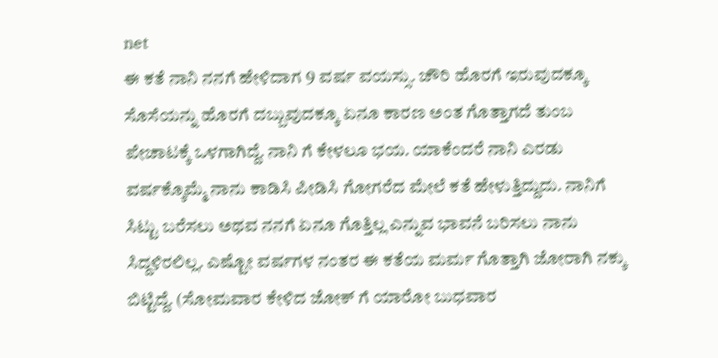net
ಈ ಕತೆ ನಾನಿ ನನಗೆ ಹೇಳಿದಾಗ 9 ವರ್ಷ ವಯಸ್ಸು. ಚೌರಿ ಹೊರಗೆ ಇರುವುದಕ್ಕೂ ಸೊಸೆಯನ್ನು ಹೊರಗೆ ದಬ್ಬುವುದಕ್ಕೂ ಏನೂ ಕಾರಣ ಅಂತ ಗೊತ್ತಾಗದೆ ತುಂಬ ಪೇಚಾಟಕ್ಕೆ ಒಳಗಾಗಿದ್ದೆ. ನಾನಿ ಗೆ ಕೇಳಲೂ ಭಯ. ಯಾಕೆಂದರೆ ನಾನಿ ಎರಡು ವರ್ಷಕ್ಕೊಮ್ಮೆ ನಾನು ಕಾಡಿಸಿ ಪೀಡಿಸಿ ಗೋಗರೆದ ಮೇಲೆ ಕತೆ ಹೇಳುತ್ತಿದ್ದುದು. ನಾನಿಗೆ ಸಿಟ್ಟು ಬರೆಸಲು ಅಥವ ನನಗೆ ಏನೂ ಗೊತ್ತಿಲ್ಲ ಎನ್ನುವ ಭಾವನೆ ಬರಿಸಲು ನಾನು ಸಿದ್ದಳಿರಲಿಲ್ಲ. ಎಷ್ಟೋ ವರ್ಷಗಳ ನಂತರ ಈ ಕತೆಯ ಮರ್ಮ ಗೊತ್ತಾಗಿ ಜೋರಾಗಿ ನಕ್ಕು ಬಿಟ್ಟಿದ್ದೆ. (ಸೋಮವಾರ ಕೇಳಿದ ಜೋಕ್ ಗೆ ಯಾರೋ ಬುಧವಾರ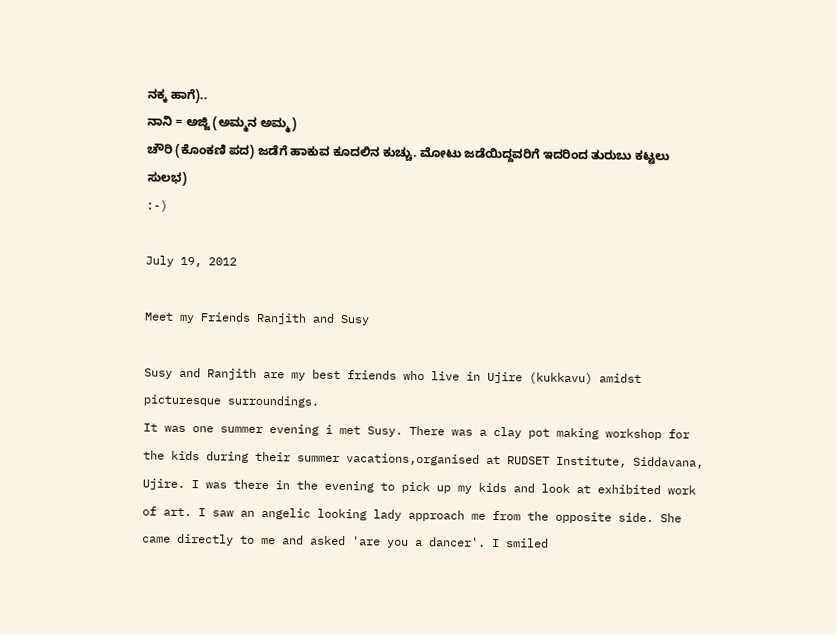ನಕ್ಕ ಹಾಗೆ)..
ನಾನಿ = ಅಜ್ಜಿ (ಅಮ್ಮನ ಅಮ್ಮ)
ಚೌರಿ (ಕೊಂಕಣಿ ಪದ) ಜಡೆಗೆ ಹಾಕುವ ಕೂದಲಿನ ಕುಚ್ಚು. ಮೋಟು ಜಡೆಯಿದ್ದವರಿಗೆ ಇದರಿಂದ ತುರುಬು ಕಟ್ಟಲು ಸುಲಭ)
:-)

July 19, 2012

Meet my Friends Ranjith and Susy

Susy and Ranjith are my best friends who live in Ujire (kukkavu) amidst  picturesque surroundings.
It was one summer evening i met Susy. There was a clay pot making workshop for the kids during their summer vacations,organised at RUDSET Institute, Siddavana, Ujire. I was there in the evening to pick up my kids and look at exhibited work of art. I saw an angelic looking lady approach me from the opposite side. She came directly to me and asked 'are you a dancer'. I smiled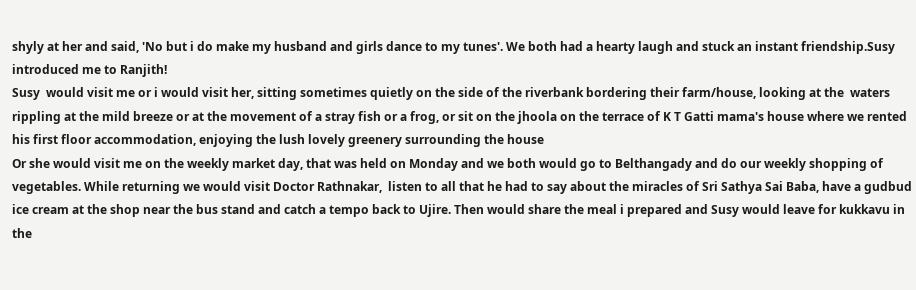shyly at her and said, 'No but i do make my husband and girls dance to my tunes'. We both had a hearty laugh and stuck an instant friendship.Susy introduced me to Ranjith!
Susy  would visit me or i would visit her, sitting sometimes quietly on the side of the riverbank bordering their farm/house, looking at the  waters rippling at the mild breeze or at the movement of a stray fish or a frog, or sit on the jhoola on the terrace of K T Gatti mama's house where we rented his first floor accommodation, enjoying the lush lovely greenery surrounding the house
Or she would visit me on the weekly market day, that was held on Monday and we both would go to Belthangady and do our weekly shopping of vegetables. While returning we would visit Doctor Rathnakar,  listen to all that he had to say about the miracles of Sri Sathya Sai Baba, have a gudbud ice cream at the shop near the bus stand and catch a tempo back to Ujire. Then would share the meal i prepared and Susy would leave for kukkavu in the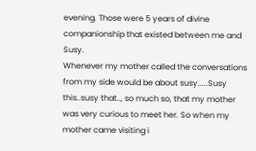evening. Those were 5 years of divine companionship that existed between me and Susy.
Whenever my mother called the conversations from my side would be about susy.....Susy this..susy that.., so much so, that my mother was very curious to meet her. So when my mother came visiting i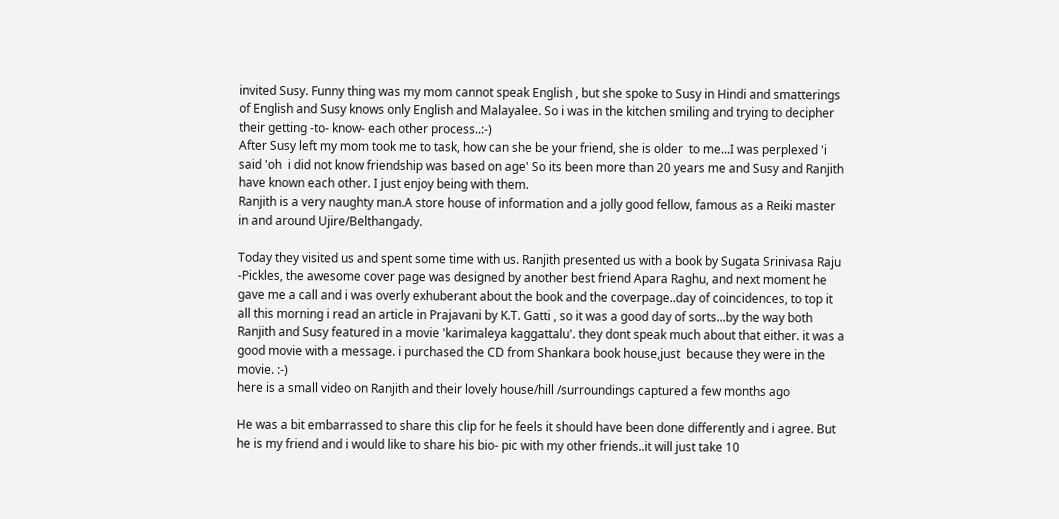invited Susy. Funny thing was my mom cannot speak English , but she spoke to Susy in Hindi and smatterings of English and Susy knows only English and Malayalee. So i was in the kitchen smiling and trying to decipher their getting -to- know- each other process..:-)
After Susy left my mom took me to task, how can she be your friend, she is older  to me...I was perplexed 'i said 'oh  i did not know friendship was based on age' So its been more than 20 years me and Susy and Ranjith have known each other. I just enjoy being with them.
Ranjith is a very naughty man.A store house of information and a jolly good fellow, famous as a Reiki master in and around Ujire/Belthangady.

Today they visited us and spent some time with us. Ranjith presented us with a book by Sugata Srinivasa Raju  -Pickles, the awesome cover page was designed by another best friend Apara Raghu, and next moment he gave me a call and i was overly exhuberant about the book and the coverpage..day of coincidences, to top it all this morning i read an article in Prajavani by K.T. Gatti , so it was a good day of sorts...by the way both Ranjith and Susy featured in a movie 'karimaleya kaggattalu'. they dont speak much about that either. it was a good movie with a message. i purchased the CD from Shankara book house,just  because they were in the movie. :-)
here is a small video on Ranjith and their lovely house/hill /surroundings captured a few months ago

He was a bit embarrassed to share this clip for he feels it should have been done differently and i agree. But he is my friend and i would like to share his bio- pic with my other friends..it will just take 10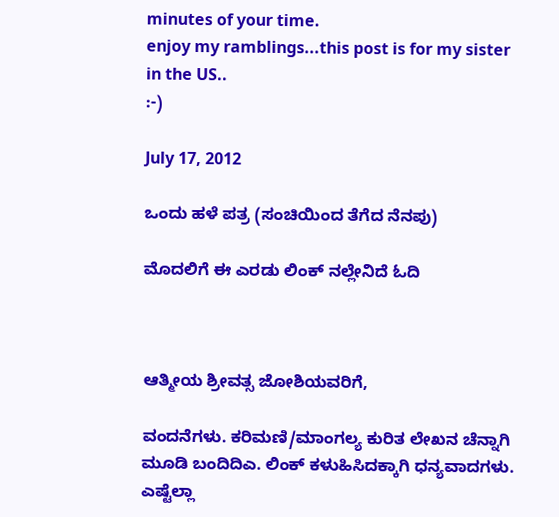minutes of your time.
enjoy my ramblings...this post is for my sister in the US..
:-)

July 17, 2012

ಒಂದು ಹಳೆ ಪತ್ರ (ಸಂಚಿಯಿಂದ ತೆಗೆದ ನೆನಪು)

ಮೊದಲಿಗೆ ಈ ಎರಡು ಲಿಂಕ್ ನಲ್ಲೇನಿದೆ ಓದಿ



ಆತ್ಮೀಯ ಶ್ರೀವತ್ಸ ಜೋಶಿಯವರಿಗೆ,

ವಂದನೆಗಳು. ಕರಿಮಣಿ/ಮಾಂಗಲ್ಯ ಕುರಿತ ಲೇಖನ ಚೆನ್ನಾಗಿ ಮೂಡಿ ಬಂದಿದಿಎ. ಲಿಂಕ್ ಕಳುಹಿಸಿದಕ್ಕಾಗಿ ಧನ್ಯವಾದಗಳು. ಎಷ್ಟೆಲ್ಲಾ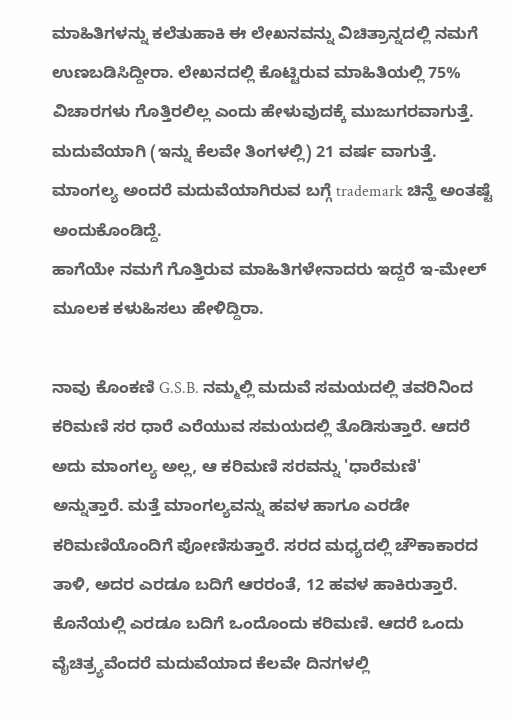ಮಾಹಿತಿಗಳನ್ನು ಕಲೆತುಹಾಕಿ ಈ ಲೇಖನವನ್ನು ವಿಚಿತ್ರಾನ್ನದಲ್ಲಿ ನಮಗೆ ಉಣಬಡಿಸಿದ್ದೀರಾ. ಲೇಖನದಲ್ಲಿ ಕೊಟ್ಟಿರುವ ಮಾಹಿತಿಯಲ್ಲಿ 75% ವಿಚಾರಗಳು ಗೊತ್ತಿರಲಿಲ್ಲ ಎಂದು ಹೇಳುವುದಕ್ಕೆ ಮುಜುಗರವಾಗುತ್ತೆ. ಮದುವೆಯಾಗಿ (ಇನ್ನು ಕೆಲವೇ ತಿಂಗಳಲ್ಲಿ) 21 ವರ್ಷ ವಾಗುತ್ತೆ. ಮಾಂಗಲ್ಯ ಅಂದರೆ ಮದುವೆಯಾಗಿರುವ ಬಗ್ಗೆ trademark ಚಿನ್ಹೆ ಅಂತಷ್ಟೆ ಅಂದುಕೊಂಡಿದ್ದೆ.
ಹಾಗೆಯೇ ನಮಗೆ ಗೊತ್ತಿರುವ ಮಾಹಿತಿಗಳೇನಾದರು ಇದ್ದರೆ ಇ-ಮೇಲ್ ಮೂಲಕ ಕಳುಹಿಸಲು ಹೇಳಿದ್ದಿರಾ.

ನಾವು ಕೊಂಕಣಿ G.S.B. ನಮ್ಮಲ್ಲಿ ಮದುವೆ ಸಮಯದಲ್ಲಿ ತವರಿನಿಂದ ಕರಿಮಣಿ ಸರ ಧಾರೆ ಎರೆಯುವ ಸಮಯದಲ್ಲಿ ತೊಡಿಸುತ್ತಾರೆ. ಆದರೆ ಅದು ಮಾಂಗಲ್ಯ ಅಲ್ಲ, ಆ ಕರಿಮಣಿ ಸರವನ್ನು 'ಧಾರೆಮಣಿ' ಅನ್ನುತ್ತಾರೆ. ಮತ್ತೆ ಮಾಂಗಲ್ಯವನ್ನು ಹವಳ ಹಾಗೂ ಎರಡೇ ಕರಿಮಣಿಯೊಂದಿಗೆ ಪೋಣಿಸುತ್ತಾರೆ. ಸರದ ಮಧ್ಯದಲ್ಲಿ ಚೌಕಾಕಾರದ ತಾಳಿ, ಅದರ ಎರಡೂ ಬದಿಗೆ ಆರರಂತೆ, 12 ಹವಳ ಹಾಕಿರುತ್ತಾರೆ. ಕೊನೆಯಲ್ಲಿ ಎರಡೂ ಬದಿಗೆ ಒಂದೊಂದು ಕರಿಮಣಿ. ಆದರೆ ಒಂದು ವೈಚಿತ್ರ್ಯವೆಂದರೆ ಮದುವೆಯಾದ ಕೆಲವೇ ದಿನಗಳಲ್ಲಿ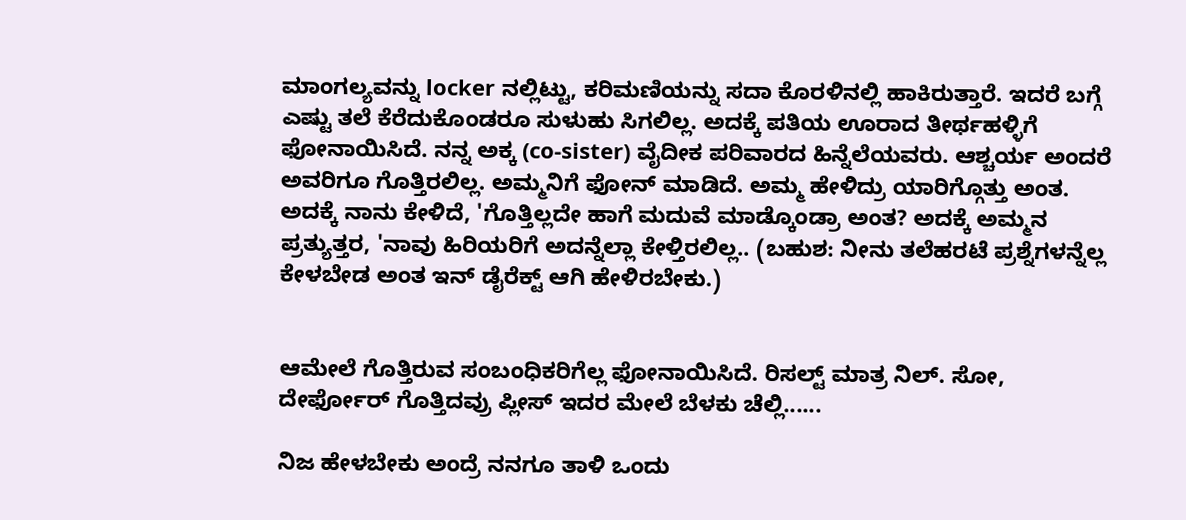ಮಾಂಗಲ್ಯವನ್ನು locker ನಲ್ಲಿಟ್ಟು, ಕರಿಮಣಿಯನ್ನು ಸದಾ ಕೊರಳಿನಲ್ಲಿ ಹಾಕಿರುತ್ತಾರೆ. ಇದರೆ ಬಗ್ಗೆ ಎಷ್ಟು ತಲೆ ಕೆರೆದುಕೊಂಡರೂ ಸುಳುಹು ಸಿಗಲಿಲ್ಲ. ಅದಕ್ಕೆ ಪತಿಯ ಊರಾದ ತೀರ್ಥಹಳ್ಳಿಗೆ ಫೋನಾಯಿಸಿದೆ. ನನ್ನ ಅಕ್ಕ (co-sister) ವೈದೀಕ ಪರಿವಾರದ ಹಿನ್ನೆಲೆಯವರು. ಆಶ್ಚರ್ಯ ಅಂದರೆ ಅವರಿಗೂ ಗೊತ್ತಿರಲಿಲ್ಲ. ಅಮ್ಮನಿಗೆ ಫೋನ್ ಮಾಡಿದೆ. ಅಮ್ಮ ಹೇಳಿದ್ರು ಯಾರಿಗ್ಗೊತ್ತು ಅಂತ. ಅದಕ್ಕೆ ನಾನು ಕೇಳಿದೆ, 'ಗೊತ್ತಿಲ್ಲದೇ ಹಾಗೆ ಮದುವೆ ಮಾಡ್ಕೊಂಡ್ರಾ ಅಂತ? ಅದಕ್ಕೆ ಅಮ್ಮನ ಪ್ರತ್ಯುತ್ತರ, 'ನಾವು ಹಿರಿಯರಿಗೆ ಅದನ್ನೆಲ್ಲಾ ಕೇಳ್ತಿರಲಿಲ್ಲ.. (ಬಹುಶ: ನೀನು ತಲೆಹರಟೆ ಪ್ರಶ್ನೆಗಳನ್ನೆಲ್ಲ ಕೇಳಬೇಡ ಅಂತ ಇನ್ ಡೈರೆಕ್ಟ್ ಆಗಿ ಹೇಳಿರಬೇಕು.)


ಆಮೇಲೆ ಗೊತ್ತಿರುವ ಸಂಬಂಧಿಕರಿಗೆಲ್ಲ ಫೋನಾಯಿಸಿದೆ. ರಿಸಲ್ಟ್ ಮಾತ್ರ ನಿಲ್. ಸೋ, ದೇರ್ಫೋರ್ ಗೊತ್ತಿದವ್ರು ಪ್ಲೀಸ್ ಇದರ ಮೇಲೆ ಬೆಳಕು ಚೆಲ್ಲಿ......

ನಿಜ ಹೇಳಬೇಕು ಅಂದ್ರೆ ನನಗೂ ತಾಳಿ ಒಂದು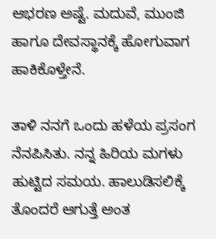ಆಭರಣ ಅಷ್ಟೆ. ಮದುವೆ, ಮುಂಜಿ ಹಾಗೂ ದೇವಸ್ಥಾನಕ್ಕೆ ಹೋಗುವಾಗ ಹಾಕಿಕೊಳ್ತೇನೆ.

ತಾಳಿ ನನಗೆ ಒಂದು ಹಳೆಯ ಪ್ರಸಂಗ ನೆನಪಿಸಿತು. ನನ್ನ ಹಿರಿಯ ಮಗಳು ಹುಟ್ಟಿದ ಸಮಯ. ಹಾಲುಡಿಸಲಿಕ್ಕೆ ತೊಂದರೆ ಆಗುತ್ತೆ ಅಂತ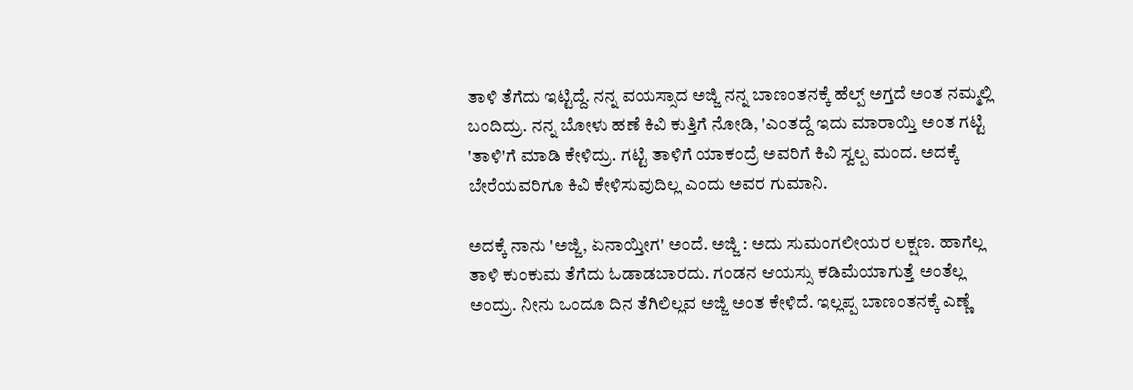ತಾಳಿ ತೆಗೆದು ಇಟ್ಟಿದ್ದೆ. ನನ್ನ ವಯಸ್ಸಾದ ಅಜ್ಜಿ ನನ್ನ ಬಾಣಂತನಕ್ಕೆ ಹೆಲ್ಪ್ ಅಗ್ತದೆ ಅಂತ ನಮ್ಮಲ್ಲಿ ಬಂದಿದ್ರು. ನನ್ನ ಬೋಳು ಹಣೆ ಕಿವಿ ಕುತ್ತಿಗೆ ನೋಡಿ, 'ಎಂತದ್ದೆ ಇದು ಮಾರಾಯ್ತಿ ಅಂತ ಗಟ್ಟಿ 'ತಾಳಿ'ಗೆ ಮಾಡಿ ಕೇಳಿದ್ರು. ಗಟ್ಟಿ ತಾಳಿಗೆ ಯಾಕಂದ್ರೆ ಅವರಿಗೆ ಕಿವಿ ಸ್ವಲ್ಪ ಮಂದ. ಅದಕ್ಕೆ ಬೇರೆಯವರಿಗೂ ಕಿವಿ ಕೇಳಿಸುವುದಿಲ್ಲ ಎಂದು ಅವರ ಗುಮಾನಿ.

ಅದಕ್ಕೆ ನಾನು 'ಅಜ್ಜಿ, ಏನಾಯ್ತೀಗ' ಅಂದೆ. ಅಜ್ಜಿ : ಅದು ಸುಮಂಗಲೀಯರ ಲಕ್ಷಣ. ಹಾಗೆಲ್ಲ ತಾಳಿ ಕುಂಕುಮ ತೆಗೆದು ಓಡಾಡಬಾರದು. ಗಂಡನ ಆಯಸ್ಸು ಕಡಿಮೆಯಾಗುತ್ತೆ ಅಂತೆಲ್ಲ ಅಂದ್ರು. ನೀನು ಒಂದೂ ದಿನ ತೆಗಿಲಿಲ್ಲವ ಅಜ್ಜಿ ಅಂತ ಕೇಳಿದೆ. ಇಲ್ಲಪ್ಪ ಬಾಣಂತನಕ್ಕೆ ಎಣ್ಣೆ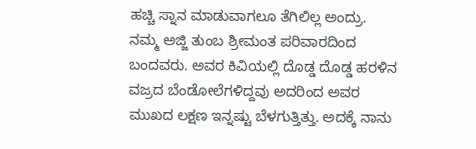ಹಚ್ಚಿ ಸ್ನಾನ ಮಾಡುವಾಗಲೂ ತೆಗಿಲಿಲ್ಲ ಅಂದ್ರು. ನಮ್ಮ ಅಜ್ಜಿ ತುಂಬ ಶ್ರೀಮಂತ ಪರಿವಾರದಿಂದ ಬಂದವರು. ಅವರ ಕಿವಿಯಲ್ಲಿ ದೊಡ್ಡ ದೊಡ್ಡ ಹರಳಿನ ವಜ್ರದ ಬೆಂಡೋಲೆಗಳಿದ್ದವು ಅದರಿಂದ ಅವರ ಮುಖದ ಲಕ್ಷಣ ಇನ್ನಷ್ಟು ಬೆಳಗುತ್ತಿತ್ತು. ಅದಕ್ಕೆ ನಾನು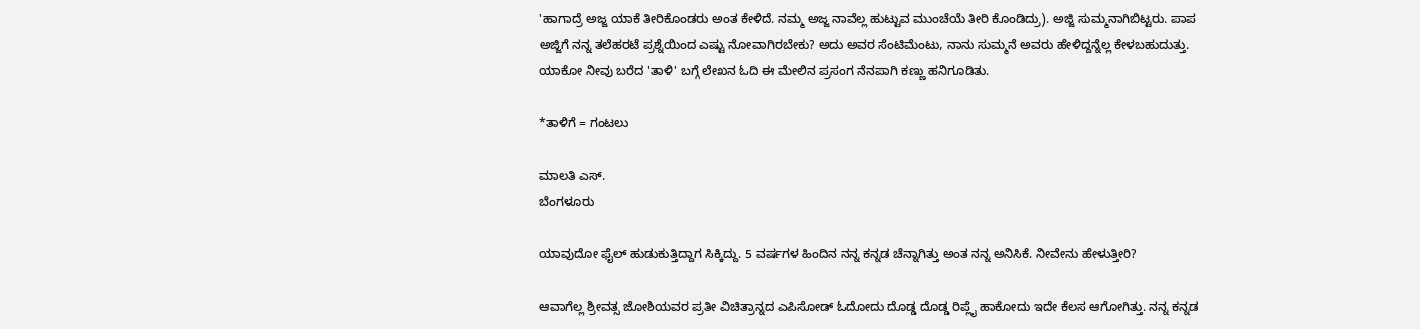'ಹಾಗಾದ್ರೆ ಅಜ್ಜ ಯಾಕೆ ತೀರಿಕೊಂಡರು ಅಂತ ಕೇಳಿದೆ. ನಮ್ಮ ಅಜ್ಜ ನಾವೆಲ್ಲ ಹುಟ್ಟುವ ಮುಂಚೆಯೆ ತೀರಿ ಕೊಂಡಿದ್ರು). ಅಜ್ಜಿ ಸುಮ್ಮನಾಗಿಬಿಟ್ಟರು. ಪಾಪ ಅಜ್ಜಿಗೆ ನನ್ನ ತಲೆಹರಟೆ ಪ್ರಶ್ನೆಯಿಂದ ಎಷ್ಟು ನೋವಾಗಿರಬೇಕು? ಅದು ಅವರ ಸೆಂಟಿಮೆಂಟು, ನಾನು ಸುಮ್ಮನೆ ಅವರು ಹೇಳಿದ್ದನ್ನೆಲ್ಲ ಕೇಳಬಹುದುತ್ತು. ಯಾಕೋ ನೀವು ಬರೆದ 'ತಾಳಿ' ಬಗ್ಗೆ ಲೇಖನ ಓದಿ ಈ ಮೇಲಿನ ಪ್ರಸಂಗ ನೆನಪಾಗಿ ಕಣ್ಣು ಹನಿಗೂಡಿತು.

*ತಾಳಿಗೆ = ಗಂಟಲು

ಮಾಲತಿ ಎಸ್.
ಬೆಂಗಳೂರು

ಯಾವುದೋ ಫೈಲ್ ಹುಡುಕುತ್ತಿದ್ದಾಗ ಸಿಕ್ಕಿದ್ದು. 5 ವರ್ಷಗಳ ಹಿಂದಿನ ನನ್ನ ಕನ್ನಡ ಚೆನ್ನಾಗಿತ್ತು ಅಂತ ನನ್ನ ಅನಿಸಿಕೆ. ನೀವೇನು ಹೇಳುತ್ತೀರಿ?

ಆವಾಗೆಲ್ಲ ಶ್ರೀವತ್ಸ ಜೋಶಿಯವರ ಪ್ರತೀ ವಿಚಿತ್ರಾನ್ನದ ಎಪಿಸೋಡ್ ಓದೋದು ದೊಡ್ಡ ದೊಡ್ಡ ರಿಪ್ಲೈ ಹಾಕೋದು ಇದೇ ಕೆಲಸ ಆಗೋಗಿತ್ತು. ನನ್ನ ಕನ್ನಡ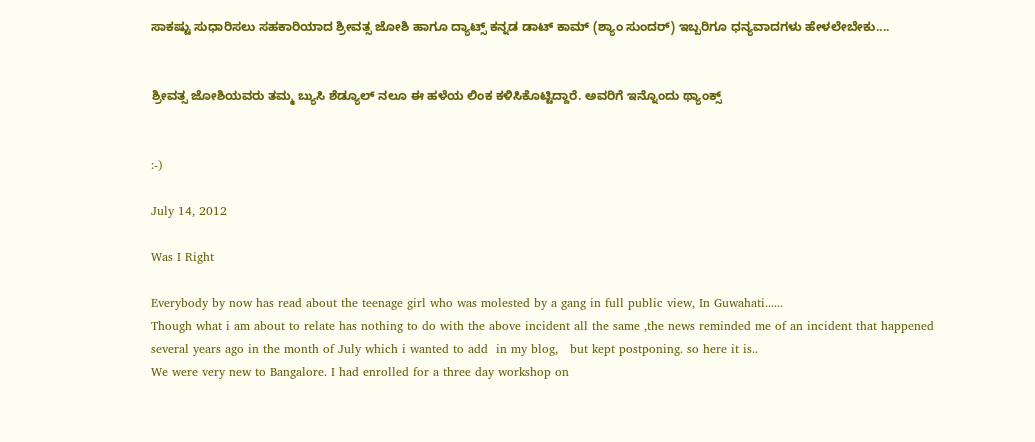ಸಾಕಷ್ಟು ಸುಧಾರಿಸಲು ಸಹಕಾರಿಯಾದ ಶ್ರೀವತ್ಸ ಜೋಶಿ ಹಾಗೂ ದ್ಯಾಟ್ಸ್ ಕನ್ನಡ ಡಾಟ್ ಕಾಮ್ (ಶ್ಯಾಂ ಸುಂದರ್) ಇಬ್ಬರಿಗೂ ಧನ್ಯವಾದಗಳು ಹೇಳಲೇಬೇಕು....


ಶ್ರೀವತ್ಸ ಜೋಶಿಯವರು ತಮ್ಮ ಬ್ಯುಸಿ ಶೆಡ್ಯೂಲ್ ನಲೂ ಈ ಹಳೆಯ ಲಿಂಕ ಕಳಿಸಿಕೊಟ್ಟಿದ್ದಾರೆ. ಅವರಿಗೆ ಇನ್ನೊಂದು ಥ್ಯಾಂಕ್ಸ್


:-)

July 14, 2012

Was I Right

Everybody by now has read about the teenage girl who was molested by a gang in full public view, In Guwahati......
Though what i am about to relate has nothing to do with the above incident all the same ,the news reminded me of an incident that happened several years ago in the month of July which i wanted to add  in my blog,   but kept postponing. so here it is..
We were very new to Bangalore. I had enrolled for a three day workshop on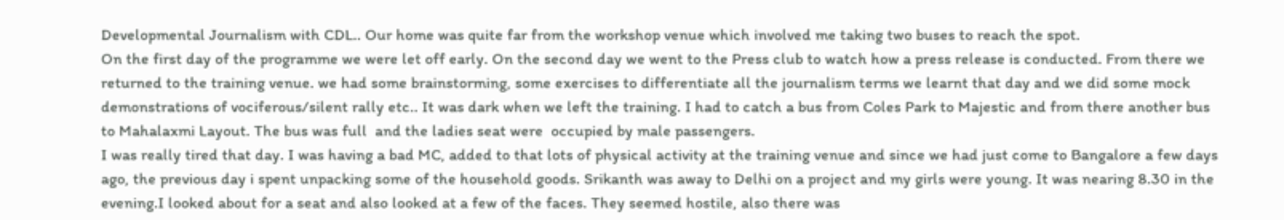Developmental Journalism with CDL.. Our home was quite far from the workshop venue which involved me taking two buses to reach the spot.
On the first day of the programme we were let off early. On the second day we went to the Press club to watch how a press release is conducted. From there we returned to the training venue. we had some brainstorming, some exercises to differentiate all the journalism terms we learnt that day and we did some mock demonstrations of vociferous/silent rally etc.. It was dark when we left the training. I had to catch a bus from Coles Park to Majestic and from there another bus to Mahalaxmi Layout. The bus was full  and the ladies seat were  occupied by male passengers.
I was really tired that day. I was having a bad MC, added to that lots of physical activity at the training venue and since we had just come to Bangalore a few days ago, the previous day i spent unpacking some of the household goods. Srikanth was away to Delhi on a project and my girls were young. It was nearing 8.30 in the evening.I looked about for a seat and also looked at a few of the faces. They seemed hostile, also there was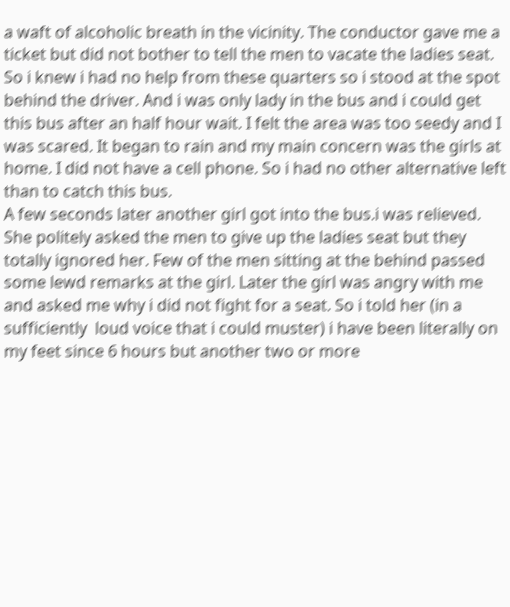a waft of alcoholic breath in the vicinity. The conductor gave me a ticket but did not bother to tell the men to vacate the ladies seat. So i knew i had no help from these quarters so i stood at the spot behind the driver. And i was only lady in the bus and i could get this bus after an half hour wait. I felt the area was too seedy and I was scared. It began to rain and my main concern was the girls at home. I did not have a cell phone. So i had no other alternative left than to catch this bus.
A few seconds later another girl got into the bus.i was relieved. She politely asked the men to give up the ladies seat but they totally ignored her. Few of the men sitting at the behind passed some lewd remarks at the girl. Later the girl was angry with me and asked me why i did not fight for a seat. So i told her (in a sufficiently  loud voice that i could muster) i have been literally on my feet since 6 hours but another two or more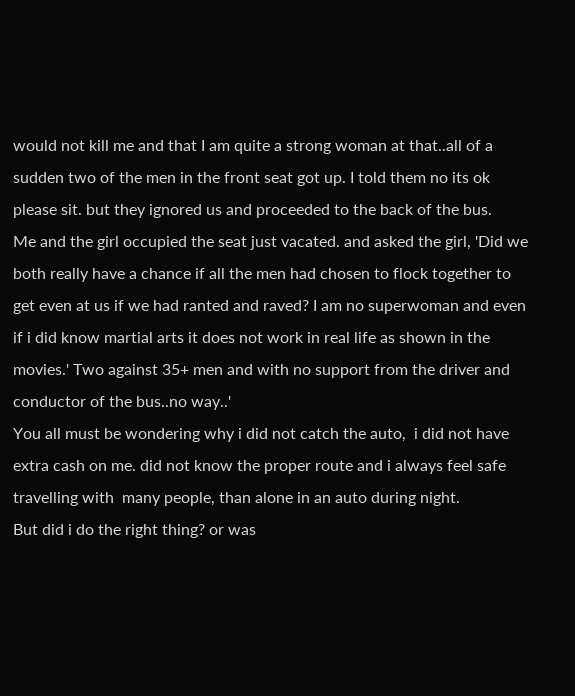would not kill me and that I am quite a strong woman at that..all of a sudden two of the men in the front seat got up. I told them no its ok please sit. but they ignored us and proceeded to the back of the bus.
Me and the girl occupied the seat just vacated. and asked the girl, 'Did we both really have a chance if all the men had chosen to flock together to get even at us if we had ranted and raved? I am no superwoman and even if i did know martial arts it does not work in real life as shown in the movies.' Two against 35+ men and with no support from the driver and conductor of the bus..no way..'
You all must be wondering why i did not catch the auto,  i did not have extra cash on me. did not know the proper route and i always feel safe travelling with  many people, than alone in an auto during night.
But did i do the right thing? or was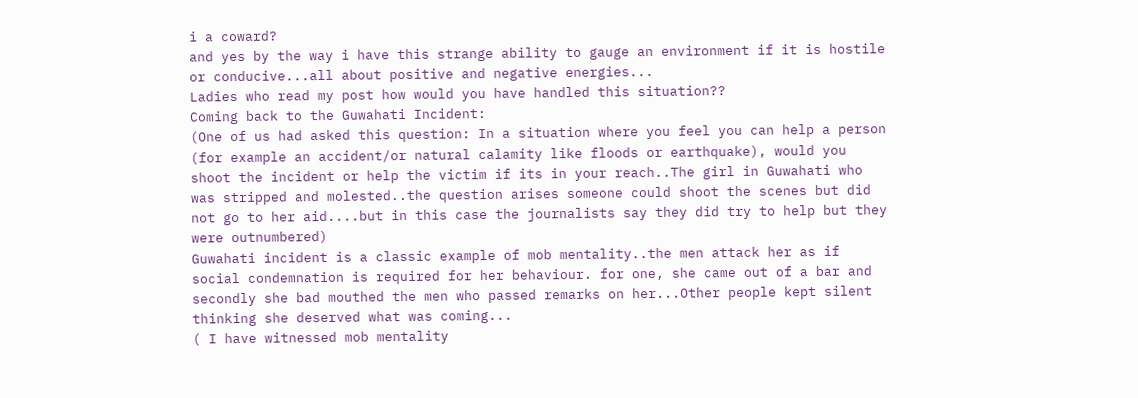i a coward?
and yes by the way i have this strange ability to gauge an environment if it is hostile or conducive...all about positive and negative energies...
Ladies who read my post how would you have handled this situation??
Coming back to the Guwahati Incident:
(One of us had asked this question: In a situation where you feel you can help a person (for example an accident/or natural calamity like floods or earthquake), would you shoot the incident or help the victim if its in your reach..The girl in Guwahati who was stripped and molested..the question arises someone could shoot the scenes but did not go to her aid....but in this case the journalists say they did try to help but they were outnumbered)
Guwahati incident is a classic example of mob mentality..the men attack her as if social condemnation is required for her behaviour. for one, she came out of a bar and secondly she bad mouthed the men who passed remarks on her...Other people kept silent thinking she deserved what was coming...
( I have witnessed mob mentality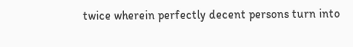twice wherein perfectly decent persons turn into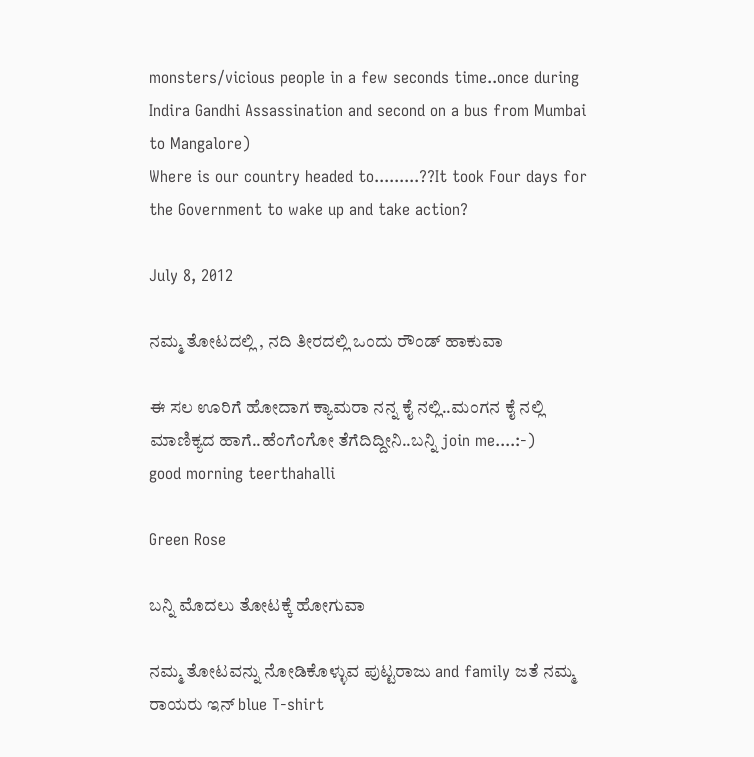monsters/vicious people in a few seconds time..once during Indira Gandhi Assassination and second on a bus from Mumbai to Mangalore)
Where is our country headed to.........??It took Four days for the Government to wake up and take action?

July 8, 2012

ನಮ್ಮ ತೋಟದಲ್ಲಿ , ನದಿ ತೀರದಲ್ಲಿ ಒಂದು ರೌಂಡ್ ಹಾಕುವಾ

ಈ ಸಲ ಊರಿಗೆ ಹೋದಾಗ ಕ್ಯಾಮರಾ ನನ್ನ ಕೈ ನಲ್ಲಿ..ಮಂಗನ ಕೈ ನಲ್ಲಿ ಮಾಣಿಕ್ಯದ ಹಾಗೆ..ಹೆಂಗೆಂಗೋ ತೆಗೆದಿದ್ದೀನಿ..ಬನ್ನಿ join me....:-)
good morning teerthahalli

Green Rose

ಬನ್ನಿ ಮೊದಲು ತೋಟಕ್ಕೆ ಹೋಗುವಾ

ನಮ್ಮ ತೋಟವನ್ನು ನೋಡಿಕೊಳ್ಳುವ ಪುಟ್ಟರಾಜು and family ಜತೆ ನಮ್ಮ ರಾಯರು ಇನ್ blue T-shirt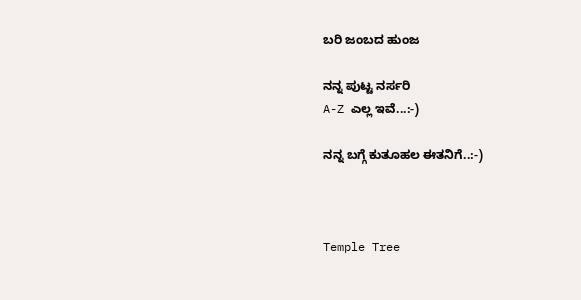ಬರಿ ಜಂಬದ ಹುಂಜ

ನನ್ನ ಪುಟ್ಟ ನರ್ಸರಿ
A-Z ಎಲ್ಲ ಇವೆ...:-)

ನನ್ನ ಬಗ್ಗೆ ಕುತೂಹಲ ಈತನಿಗೆ..:-)



Temple Tree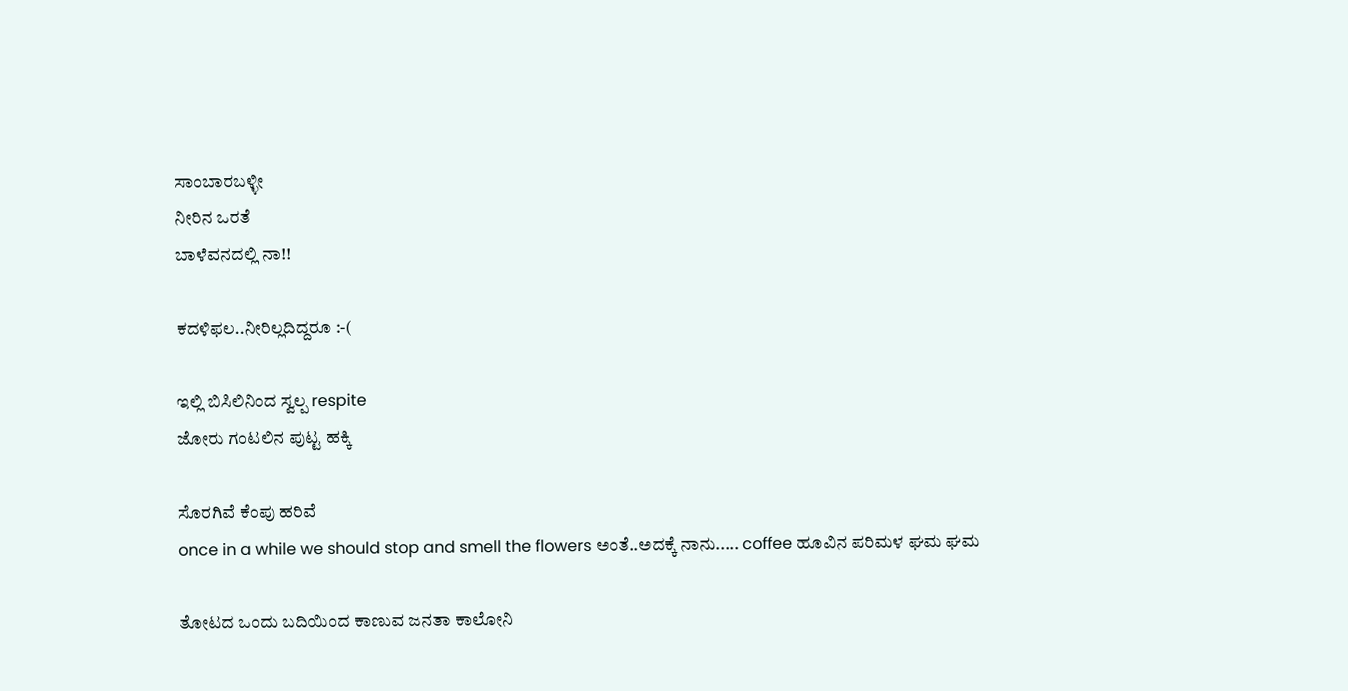ಸಾಂಬಾರಬಳ್ಳೀ
ನೀರಿನ ಒರತೆ
ಬಾಳೆವನದಲ್ಲಿ ನಾ!!

ಕದಳಿಫಲ..ನೀರಿಲ್ಲದಿದ್ದರೂ :-(

ಇಲ್ಲಿ ಬಿಸಿಲಿನಿಂದ ಸ್ವಲ್ಪ respite
ಜೋರು ಗಂಟಲಿನ ಪುಟ್ಟ ಹಕ್ಕಿ

ಸೊರಗಿವೆ ಕೆಂಪು ಹರಿವೆ
once in a while we should stop and smell the flowers ಅಂತೆ..ಅದಕ್ಕೆ ನಾನು..... coffee ಹೂವಿನ ಪರಿಮಳ ಘಮ ಘಮ

ತೋಟದ ಒಂದು ಬದಿಯಿಂದ ಕಾಣುವ ಜನತಾ ಕಾಲೋನಿ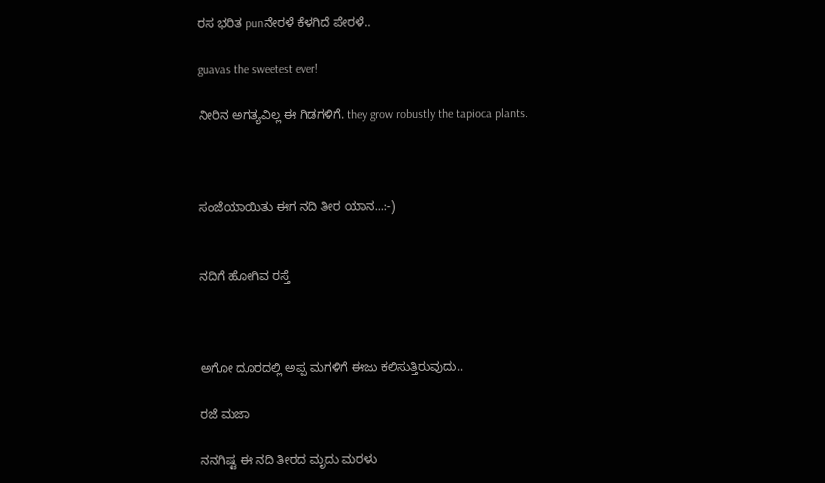ರಸ ಭರಿತ punನೇರಳೆ ಕೆಳಗಿದೆ ಪೇರಳೆ..

guavas the sweetest ever!

ನೀರಿನ ಅಗತ್ಯವಿಲ್ಲ ಈ ಗಿಡಗಳಿಗೆ. they grow robustly the tapioca plants.



ಸಂಜೆಯಾಯಿತು ಈಗ ನದಿ ತೀರ ಯಾನ...:-)


ನದಿಗೆ ಹೋಗಿವ ರಸ್ತೆ



ಅಗೋ ದೂರದಲ್ಲಿ ಅಪ್ಪ ಮಗಳಿಗೆ ಈಜು ಕಲಿಸುತ್ತಿರುವುದು..

ರಜೆ ಮಜಾ

ನನಗಿಷ್ಟ ಈ ನದಿ ತೀರದ ಮೃದು ಮರಳು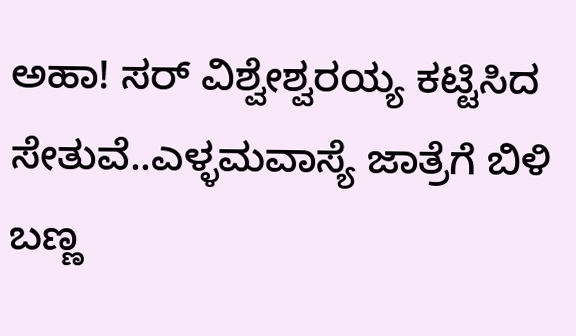ಅಹಾ! ಸರ್ ವಿಶ್ವೇಶ್ವರಯ್ಯ ಕಟ್ಟಿಸಿದ ಸೇತುವೆ..ಎಳ್ಳಮವಾಸ್ಯೆ ಜಾತ್ರೆಗೆ ಬಿಳಿ ಬಣ್ಣ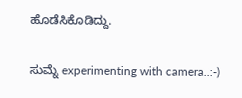ಹೊಡೆಸಿಕೊಡಿದ್ದು.

ಸುಮ್ನೆ experimenting with camera..:-)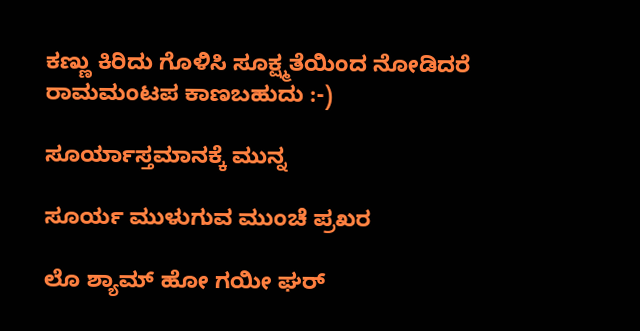ಕಣ್ಣು ಕಿರಿದು ಗೊಳಿಸಿ ಸೂಕ್ಷ್ಮತೆಯಿಂದ ನೋಡಿದರೆ ರಾಮಮಂಟಪ ಕಾಣಬಹುದು :-)

ಸೂರ್ಯಾಸ್ತಮಾನಕ್ಕೆ ಮುನ್ನ

ಸೂರ್ಯ ಮುಳುಗುವ ಮುಂಚೆ ಪ್ರಖರ

ಲೊ ಶ್ಯಾಮ್ ಹೋ ಗಯೀ ಘರ್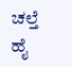ಚಲ್ತೆ ಹೈ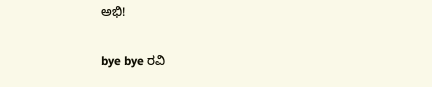ಅಭಿ!

bye bye ರವಿ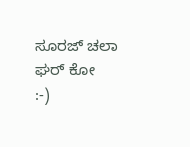ಸೂರಜ್ ಚಲಾ ಘರ್ ಕೋ
:-)